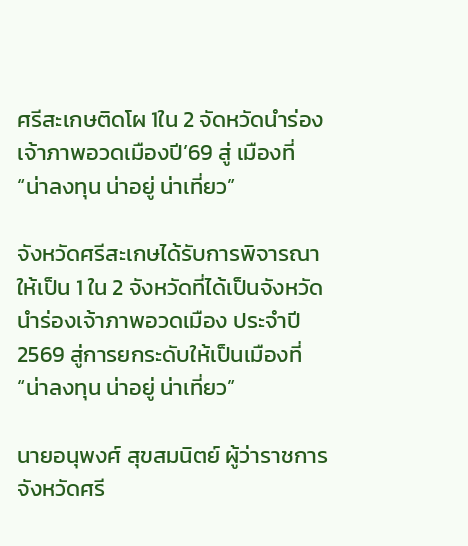ศรีสะเกษติดโผ 1ใน 2 จัดหวัดนำร่องเจ้าภาพอวดเมืองปี’69 สู่ เมืองที่ “น่าลงทุน น่าอยู่ น่าเที่ยว”

จังหวัดศรีสะเกษได้รับการพิจารณาให้เป็น 1 ใน 2 จังหวัดที่ได้เป็นจังหวัดนำร่องเจ้าภาพอวดเมือง ประจำปี 2569 สู่การยกระดับให้เป็นเมืองที่ “น่าลงทุน น่าอยู่ น่าเที่ยว”

นายอนุพงศ์ สุขสมนิตย์ ผู้ว่าราชการจังหวัดศรี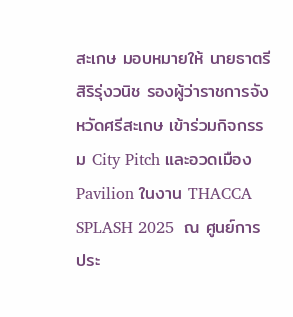สะเกษ มอบหมายให้ นายธาตรี สิริรุ่งวนิช รองผู้ว่าราชการจังหวัดศรีสะเกษ เข้าร่วมกิจกรรม City Pitch และอวดเมือง Pavilion ในงาน THACCA SPLASH 2025  ณ ศูนย์การประ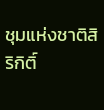ชุมแห่งชาติสิริกิติ์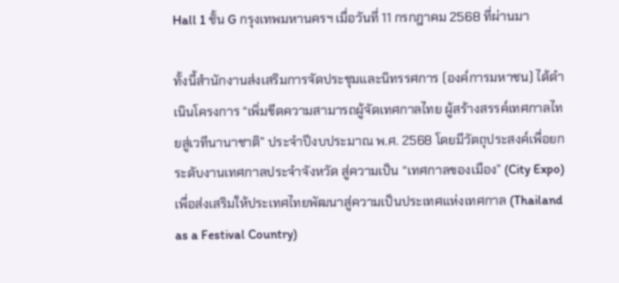Hall 1 ชั้น G กรุงเทพมหานครฯ เมื่อวันที่ 11 กรกฎาคม 2568 ที่ผ่านมา

ทั้งนี้สำนักงานส่งเสริมการจัดประชุมและนิทรรศการ (องค์การมหาชน) ได้ดำเนินโครงการ “เพิ่มขีดความสามารถผู้จัดเทศกาลไทย ผู้สร้างสรรค์เทศกาลไทยสู่เวทีนานาชาติ” ประจำปีงบประมาณ พ.ศ. 2568 โดยมีวัตถุประสงค์เพื่อยกระดับงานเทศกาลประจำจังหวัด สู่ความเป็น “เทศกาลของเมือง” (City Expo) เพื่อส่งเสริมให้ประเทศไทยพัฒนาสู่ความเป็นประเทศแห่งเทศกาล (Thailand as a Festival Country)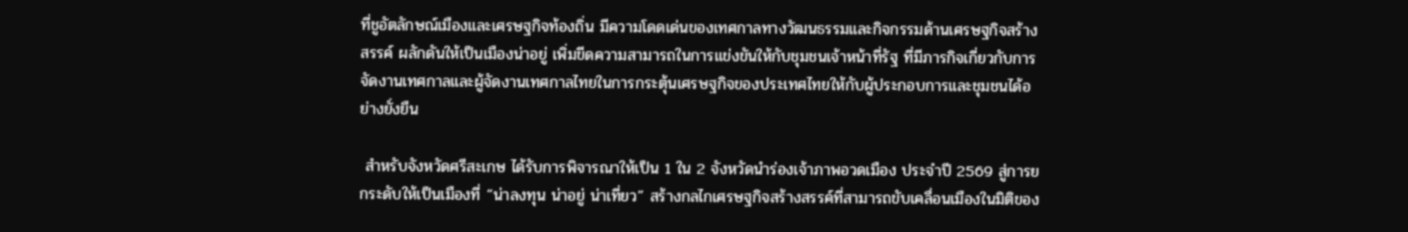ที่ชูอัตลักษณ์เมืองและเศรษฐกิจท้องถิ่น มีความโดดเด่นของเทศกาลทางวัฒนธรรมและกิจกรรมด้านเศรษฐกิจสร้างสรรค์ ผลักดันให้เป็นเมืองน่าอยู่ เพิ่มขีดความสามารถในการแข่งขันให้กับชุมชนเจ้าหน้าที่รัฐ ที่มีภารกิจเกี่ยวกับการจัดงานเทศกาลและผู้จัดงานเทศกาลไทยในการกระตุ้นเศรษฐกิจของประเทศไทยให้กับผู้ประกอบการและชุมชนได้อย่างยั่งยืน

 สำหรับจังหวัดศรีสะเกษ ได้รับการพิจารณาให้เป็น 1 ใน 2 จังหวัดนำร่องเจ้าภาพอวดเมือง ประจำปี 2569 สู่การยกระดับให้เป็นเมืองที่ “น่าลงทุน น่าอยู่ น่าเที่ยว” สร้างกลไกเศรษฐกิจสร้างสรรค์ที่สามารถขับเคลื่อนเมืองในมิติของ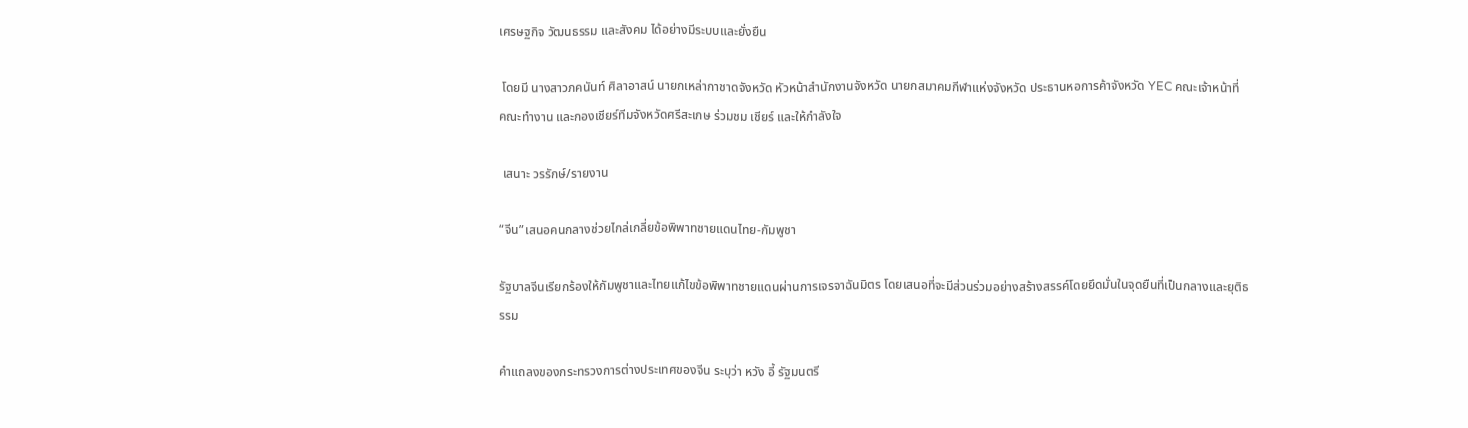เศรษฐกิจ วัฒนธรรม และสังคม ได้อย่างมีระบบและยั่งยืน

 โดยมี นางสาวภคนันท์ ศิลาอาสน์ นายกเหล่ากาชาดจังหวัด หัวหน้าสำนักงานจังหวัด นายกสมาคมกีฬาแห่งจังหวัด ประธานหอการค้าจังหวัด YEC คณะเจ้าหน้าที่ คณะทำงาน และกองเชียร์ทีมจังหวัดศรีสะเกษ ร่วมชม เชียร์ และให้กำลังใจ

 เสนาะ วรรักษ์/รายงาน

“จีน”เสนอคนกลางช่วยไกล่เกลี่ยข้อพิพาทชายแดนไทย-กัมพูชา

รัฐบาลจีนเรียกร้องให้กัมพูชาและไทยแก้ไขข้อพิพาทชายแดนผ่านการเจรจาฉันมิตร โดยเสนอที่จะมีส่วนร่วมอย่างสร้างสรรค์โดยยึดมั่นในจุดยืนที่เป็นกลางและยุติธรรม

คำแถลงของกระทรวงการต่างประเทศของจีน ระบุว่า หวัง อี้ รัฐมนตรี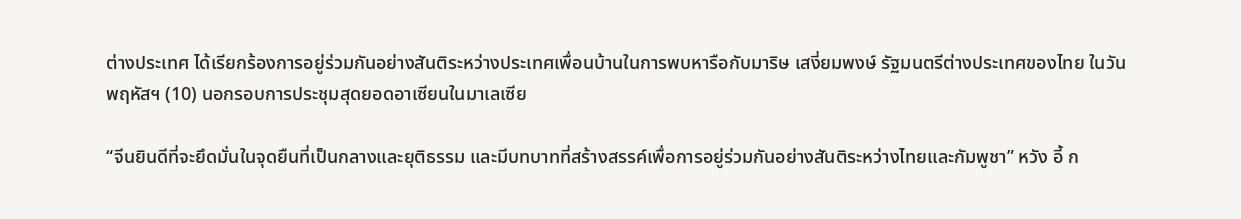ต่างประเทศ ได้เรียกร้องการอยู่ร่วมกันอย่างสันติระหว่างประเทศเพื่อนบ้านในการพบหารือกับมาริษ เสงี่ยมพงษ์ รัฐมนตรีต่างประเทศของไทย ในวันพฤหัสฯ (10) นอกรอบการประชุมสุดยอดอาเซียนในมาเลเซีย

“จีนยินดีที่จะยึดมั่นในจุดยืนที่เป็นกลางและยุติธรรม และมีบทบาทที่สร้างสรรค์เพื่อการอยู่ร่วมกันอย่างสันติระหว่างไทยและกัมพูชา” หวัง อี้ ก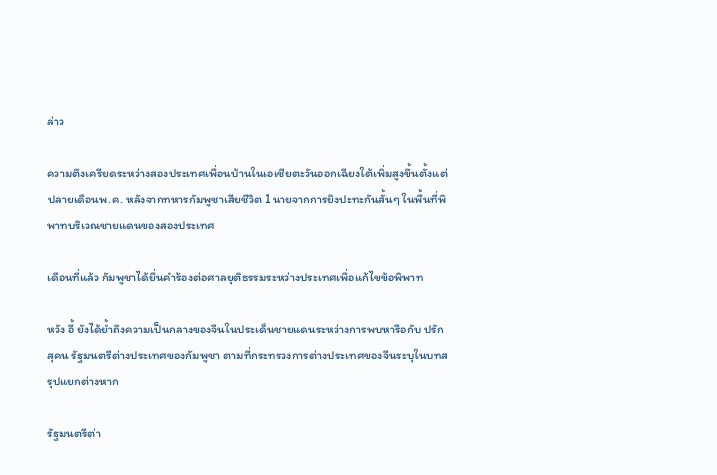ล่าว

ความตึงเครียดระหว่างสองประเทศเพื่อนบ้านในเอเชียตะวันออกเฉียงใต้เพิ่มสูงขึ้นตั้งแต่ปลายเดือนพ.ค. หลังจากทหารกัมพูชาเสียชีวิต 1 นายจากการยิงปะทะกันสั้นๆ ในพื้นที่พิพาทบริเวณชายแดนของสองประเทศ

เดือนที่แล้ว กัมพูชาได้ยื่นคำร้องต่อศาลยุติธรรมระหว่างประเทศเพื่อแก้ไขข้อพิพาท

หวัง อี้ ยังได้ย้ำถึงความเป็นกลางของจีนในประเด็นชายแดนระหว่างการพบหารือกับ ปรัก สุคน รัฐมนตรีต่างประเทศของกัมพูชา ตามที่กระทรวงการต่างประเทศของจีนระบุในบทสรุปแยกต่างหาก

รัฐมนตรีต่า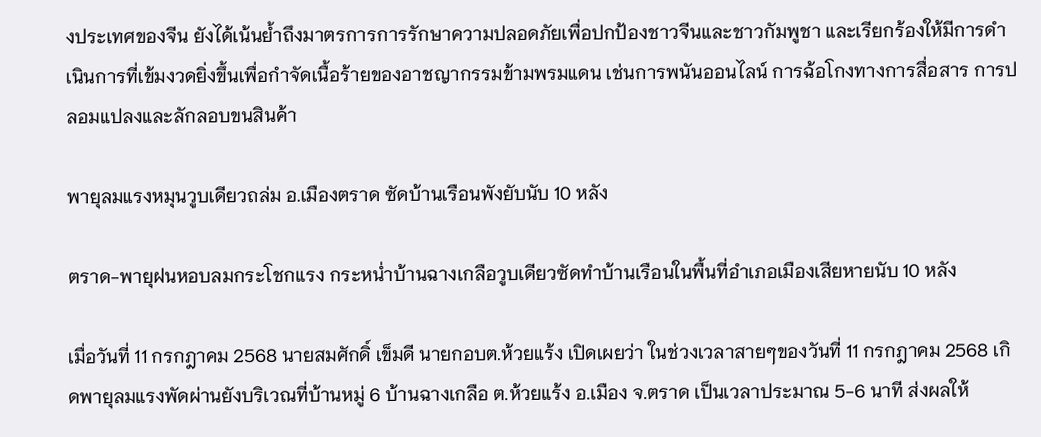งประเทศของจีน ยังได้เน้นย้ำถึงมาตรการการรักษาความปลอดภัยเพื่อปกป้องชาวจีนและชาวกัมพูชา และเรียกร้องให้มีการดำเนินการที่เข้มงวดยิ่งขึ้นเพื่อกำจัดเนื้อร้ายของอาชญากรรมข้ามพรมแดน เช่นการพนันออนไลน์ การฉ้อโกงทางการสื่อสาร การปลอมแปลงและลักลอบขนสินค้า

พายุลมแรงหมุนวูบเดียวถล่ม อ.เมืองตราด ซัดบ้านเรือนพังยับนับ 10 หลัง

ตราด-พายุฝนหอบลมกระโชกแรง กระหน่ำบ้านฉางเกลือวูบเดียวซัดทำบ้านเรือนในพื้นที่อำเภอเมืองเสียหายนับ 10 หลัง

เมื่อวันที่ 11 กรกฎาคม 2568 นายสมศักดิ์ เข็มดี นายกอบต.ห้วยแร้ง เปิดเผยว่า ในช่วงเวลาสายๆของวันที่ 11 กรกฎาคม 2568 เกิดพายุลมแรงพัดผ่านยังบริเวณที่บ้านหมู่ 6 บ้านฉางเกลือ ต.ห้วยแร้ง อ.เมือง จ.ตราด เป็นเวลาประมาณ 5-6 นาที ส่งผลให้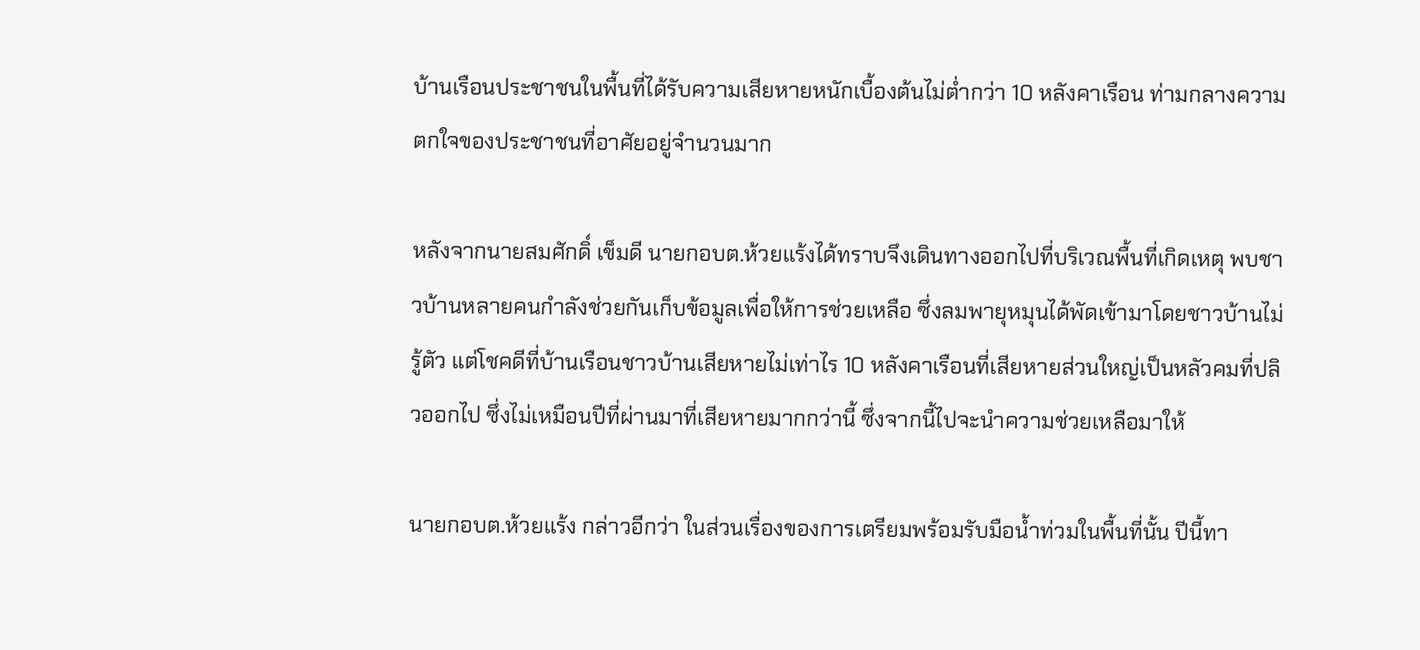บ้านเรือนประชาชนในพื้นที่ได้รับความเสียหายหนักเบื้องต้นไม่ต่ำกว่า 10 หลังคาเรือน ท่ามกลางความตกใจของประชาชนที่อาศัยอยู่จำนวนมาก

หลังจากนายสมศักดิ์ เข็มดี นายกอบต.ห้วยแร้งได้ทราบจึงเดินทางออกไปที่บริเวณพื้นที่เกิดเหตุ พบชาวบ้านหลายคนกำลังช่วยกันเก็บข้อมูลเพื่อให้การช่วยเหลือ ซึ่งลมพายุหมุนได้พัดเข้ามาโดยชาวบ้านไม่รู้ตัว แต่โชคดีที่บ้านเรือนชาวบ้านเสียหายไม่เท่าไร 10 หลังคาเรือนที่เสียหายส่วนใหญ่เป็นหลัวคมที่ปลิวออกไป ซึ่งไม่เหมือนปีที่ผ่านมาที่เสียหายมากกว่านี้ ซึ่งจากนี้ไปจะนำความช่วยเหลือมาให้

นายกอบต.ห้วยแร้ง กล่าวอีกว่า ในส่วนเรื่องของการเตรียมพร้อมรับมือน้ำท่วมในพื้นที่นั้น ปีนี้ทา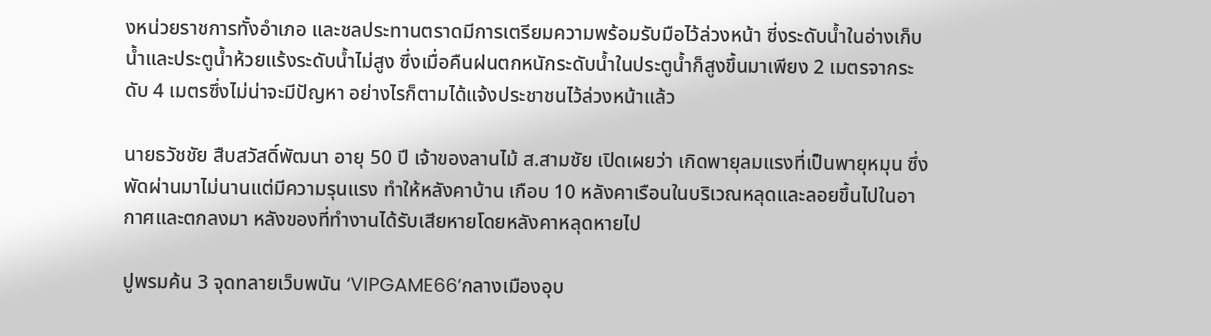งหน่วยราชการทั้งอำเภอ และชลประทานตราดมีการเตรียมความพร้อมรับมือไว้ล่วงหน้า ซี่งระดับน้ำในอ่างเก็บน้ำและประตูน้ำห้วยแร้งระดับน้ำไม่สูง ซึ่งเมื่อคืนฝนตกหนักระดับน้ำในประตูน้ำก็สูงขึ้นมาเพียง 2 เมตรจากระดับ 4 เมตรซึ่งไม่น่าจะมีปัญหา อย่างไรก็ตามได้แจ้งประชาชนไว้ล่วงหน้าแล้ว

นายธวัชชัย สืบสวัสดิ์พัฒนา อายุ 50 ปี เจ้าของลานไม้ ส.สามชัย เปิดเผยว่า เกิดพายุลมแรงที่เป็นพายุหมุน ซึ่งพัดผ่านมาไม่นานแต่มีความรุนแรง ทำให้หลังคาบ้าน เกือบ 10 หลังคาเรือนในบริเวณหลุดและลอยขึ้นไปในอากาศและตกลงมา หลังของที่ทำงานได้รับเสียหายโดยหลังคาหลุดหายไป

ปูพรมค้น 3 จุดทลายเว็บพนัน ‘VIPGAME66’กลางเมืองอุบ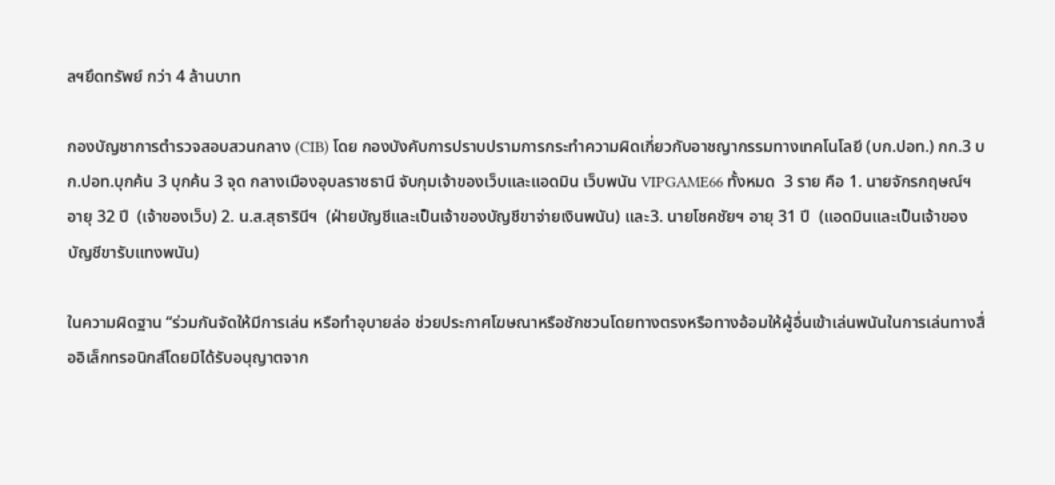ลฯยึดทรัพย์ กว่า 4 ล้านบาท

กองบัญชาการตำรวจสอบสวนกลาง (CIB) โดย กองบังคับการปราบปรามการกระทำความผิดเกี่ยวกับอาชญากรรมทางเทคโนโลยี (บก.ปอท.) กก.3 บก.ปอท.บุกค้น 3 บุกค้น 3 จุด กลางเมืองอุบลราชธานี จับกุมเจ้าของเว็บและแอดมิน เว็บพนัน VIPGAME66 ทั้งหมด  3 ราย คือ 1. นายจักรกฤษณ์ฯ อายุ 32 ปี  (เจ้าของเว็บ) 2. น.ส.สุธารินีฯ  (ฝ่ายบัญชีและเป็นเจ้าของบัญชีขาจ่ายเงินพนัน) และ3. นายโชคชัยฯ อายุ 31 ปี  (แอดมินและเป็นเจ้าของบัญชีขารับแทงพนัน)

ในความผิดฐาน “ร่วมกันจัดให้มีการเล่น หรือทำอุบายล่อ ช่วยประกาศโฆษณาหรือชักชวนโดยทางตรงหรือทางอ้อมให้ผู้อื่นเข้าเล่นพนันในการเล่นทางสื่ออิเล็กทรอนิกส์โดยมิได้รับอนุญาตจาก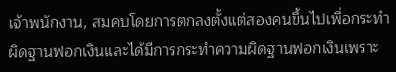เจ้าพนักงาน, สมคบโดยการตกลงตั้งแต่สองคนขึ้นไปเพื่อกระทำผิดฐานฟอกเงินและได้มีการกระทำความผิดฐานฟอกเงินเพราะ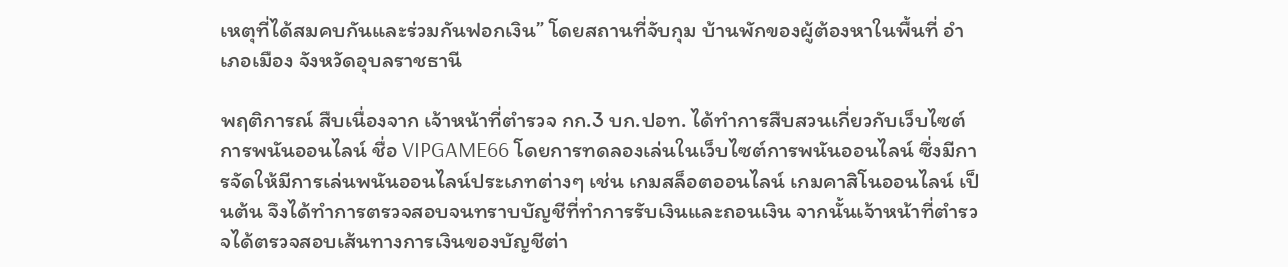เหตุที่ได้สมคบกันและร่วมกันฟอกเงิน” โดยสถานที่จับกุม บ้านพักของผู้ต้องหาในพื้นที่ อำเภอเมือง จังหวัดอุบลราชธานี

พฤติการณ์ สืบเนื่องจาก เจ้าหน้าที่ตำรวจ กก.3 บก.ปอท. ได้ทำการสืบสวนเกี่ยวกับเว็บไซต์การพนันออนไลน์ ชื่อ VIPGAME66 โดยการทดลองเล่นในเว็บไซต์การพนันออนไลน์ ซึ่งมีการจัดให้มีการเล่นพนันออนไลน์ประเภทต่างๆ เช่น เกมสล็อตออนไลน์ เกมคาสิโนออนไลน์ เป็นต้น จึงได้ทำการตรวจสอบจนทราบบัญชีที่ทำการรับเงินและถอนเงิน จากนั้นเจ้าหน้าที่ตำรวจได้ตรวจสอบเส้นทางการเงินของบัญชีต่า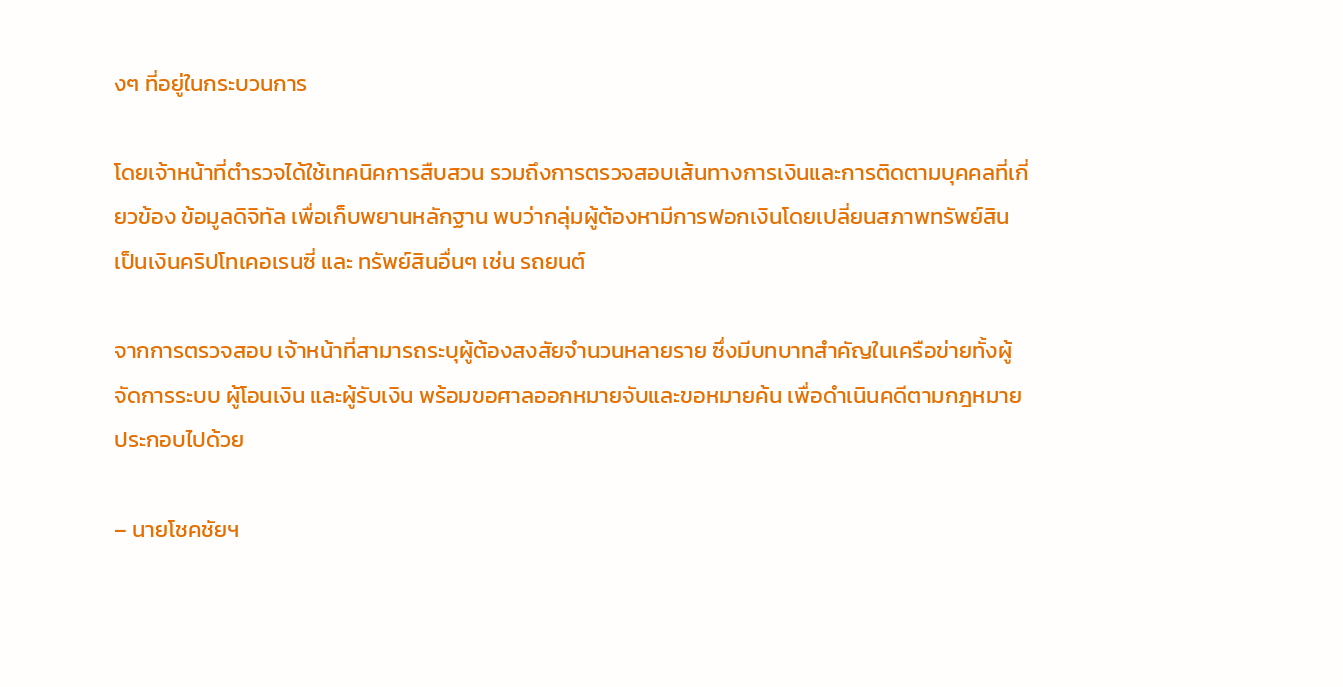งๆ ที่อยู่ในกระบวนการ

โดยเจ้าหน้าที่ตำรวจได้ใช้เทคนิคการสืบสวน รวมถึงการตรวจสอบเส้นทางการเงินและการติดตามบุคคลที่เกี่ยวข้อง ข้อมูลดิจิทัล เพื่อเก็บพยานหลักฐาน พบว่ากลุ่มผู้ต้องหามีการฟอกเงินโดยเปลี่ยนสภาพทรัพย์สินเป็นเงินคริปโทเคอเรนซี่ และ ทรัพย์สินอื่นๆ เช่น รถยนต์

จากการตรวจสอบ เจ้าหน้าที่สามารถระบุผู้ต้องสงสัยจำนวนหลายราย ซึ่งมีบทบาทสำคัญในเครือข่ายทั้งผู้จัดการระบบ ผู้โอนเงิน และผู้รับเงิน พร้อมขอศาลออกหมายจับและขอหมายค้น เพื่อดำเนินคดีตามกฎหมาย ประกอบไปด้วย

– นายโชคชัยฯ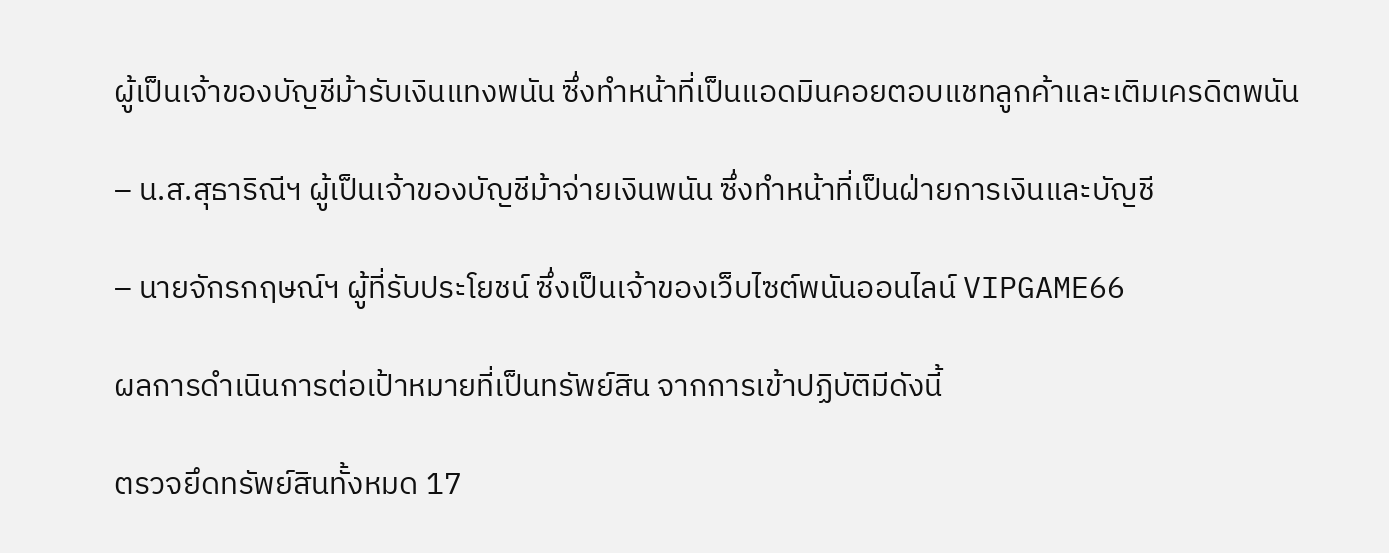ผู้เป็นเจ้าของบัญชีม้ารับเงินแทงพนัน ซึ่งทำหน้าที่เป็นแอดมินคอยตอบแชทลูกค้าและเติมเครดิตพนัน

– น.ส.สุธาริณีฯ ผู้เป็นเจ้าของบัญชีม้าจ่ายเงินพนัน ซึ่งทำหน้าที่เป็นฝ่ายการเงินและบัญชี

– นายจักรกฤษณ์ฯ ผู้ที่รับประโยชน์ ซึ่งเป็นเจ้าของเว็บไซต์พนันออนไลน์ VIPGAME66

ผลการดำเนินการต่อเป้าหมายที่เป็นทรัพย์สิน จากการเข้าปฏิบัติมีดังนี้

ตรวจยึดทรัพย์สินทั้งหมด 17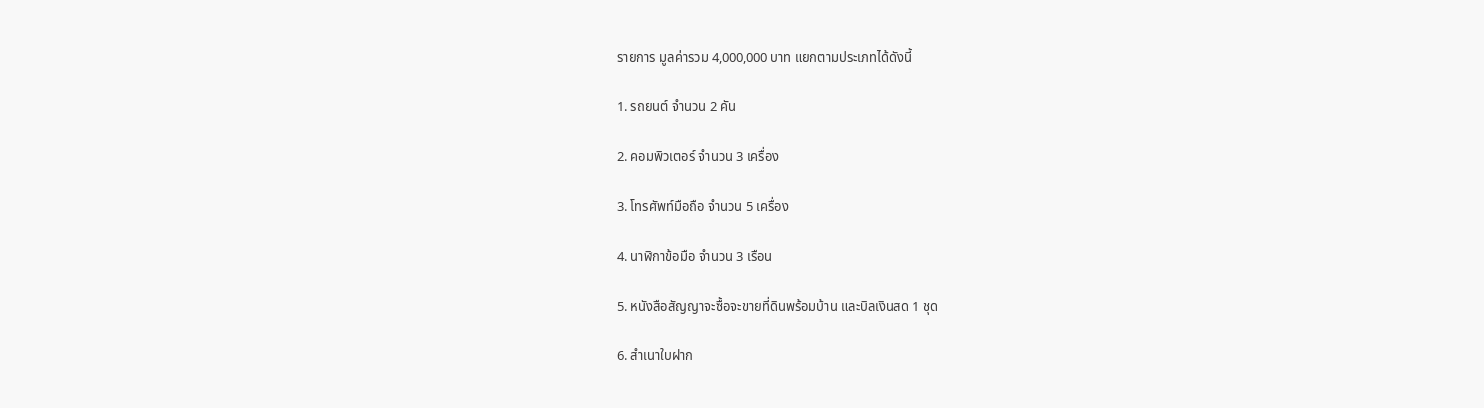รายการ มูลค่ารวม 4,000,000 บาท แยกตามประเภทได้ดังนี้

1. รถยนต์ จำนวน 2 คัน

2. คอมพิวเตอร์ จำนวน 3 เครื่อง

3. โทรศัพท์มือถือ จำนวน 5 เครื่อง

4. นาฬิกาข้อมือ จำนวน 3 เรือน

5. หนังสือสัญญาจะซื้อจะขายที่ดินพร้อมบ้าน และบิลเงินสด 1 ชุด

6. สำเนาใบฝาก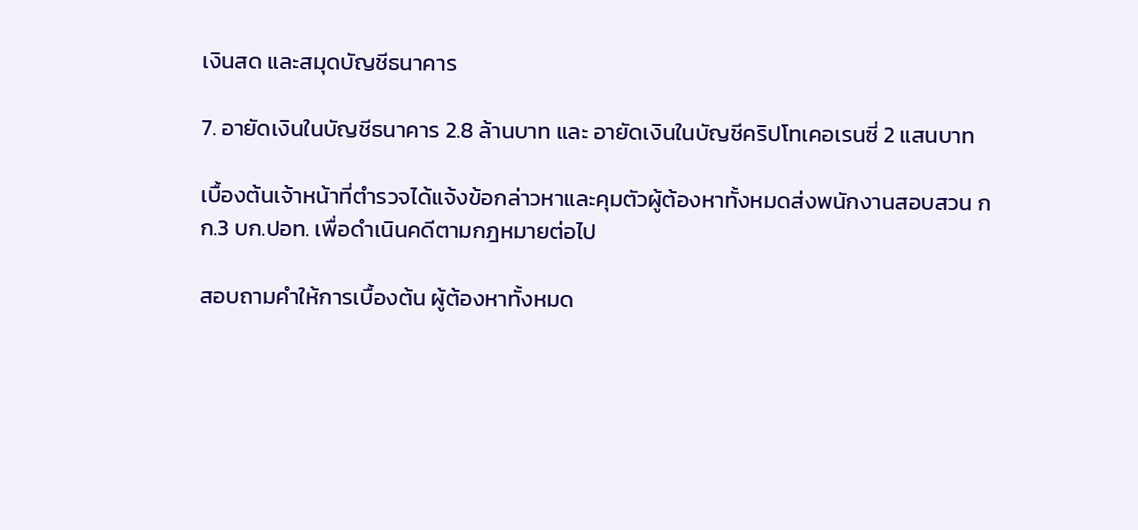เงินสด และสมุดบัญชีธนาคาร

7. อายัดเงินในบัญชีธนาคาร 2.8 ล้านบาท และ อายัดเงินในบัญชีคริปโทเคอเรนซี่ 2 แสนบาท

เบื้องต้นเจ้าหน้าที่ตำรวจได้แจ้งข้อกล่าวหาและคุมตัวผู้ต้องหาทั้งหมดส่งพนักงานสอบสวน กก.3 บก.ปอท. เพื่อดำเนินคดีตามกฎหมายต่อไป

สอบถามคำให้การเบื้องต้น ผู้ต้องหาทั้งหมด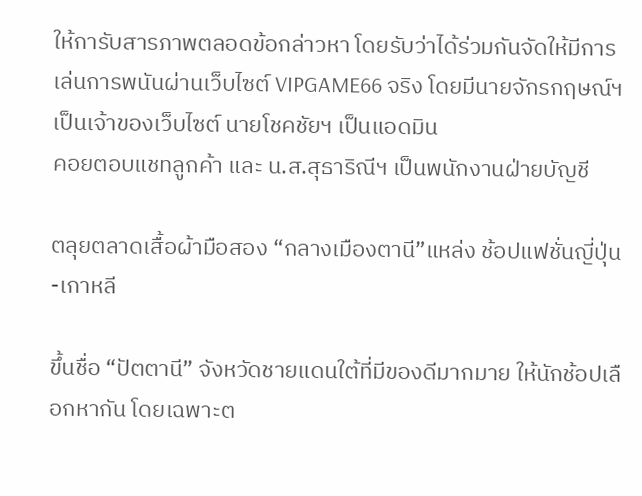ให้การับสารภาพตลอดข้อกล่าวหา โดยรับว่าได้ร่วมกันจัดให้มีการเล่นการพนันผ่านเว็บไซต์ VIPGAME66 จริง โดยมีนายจักรกฤษณ์ฯ เป็นเจ้าของเว็บไซต์ นายโชคชัยฯ เป็นแอดมิน
คอยตอบแชทลูกค้า และ น.ส.สุธาริณีฯ เป็นพนักงานฝ่ายบัญชี

ตลุยตลาดเสื้อผ้ามือสอง “กลางเมืองตานี”แหล่ง ช้อปแฟชั่นญี่ปุ่น-เกาหลี

ขึ้นชื่อ “ปัตตานี” จังหวัดชายแดนใต้ที่มีของดีมากมาย ให้นักช้อปเลือกหากัน โดยเฉพาะต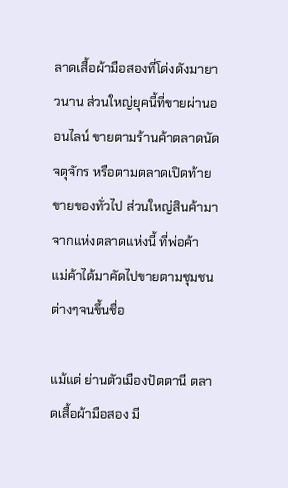ลาดเสื้อผ้ามือสองที่โด่งดังมายาวนาน ส่วนใหญ่ยุคนี้ที่ขายผ่านออนไลน์ ขายตามร้านค้าตลาดนัดจตุจักร หรือตามตลาดเปิดท้ายขายของทั่วไป ส่วนใหญ่สินค้ามาจากแห่งตลาดแห่งนี้ ที่พ่อค้า  แม่ค้าได้มาคัดไปขายตามชุมชนต่างๆจนขึ้นชื่อ

แม้แต่ ย่านตัวเมืองปัตตานี ตลาดเสื้อผ้ามือสอง มี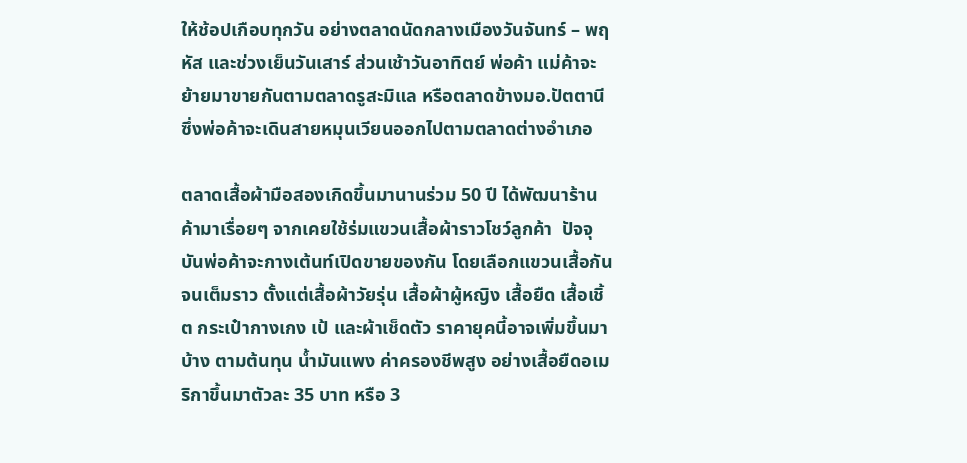ให้ช้อปเกือบทุกวัน อย่างตลาดนัดกลางเมืองวันจันทร์ – พฤหัส และช่วงเย็นวันเสาร์ ส่วนเช้าวันอาทิตย์ พ่อค้า แม่ค้าจะย้ายมาขายกันตามตลาดรูสะมิแล หรือตลาดข้างมอ.ปัตตานี ซึ่งพ่อค้าจะเดินสายหมุนเวียนออกไปตามตลาดต่างอำเภอ

ตลาดเสื้อผ้ามือสองเกิดขึ้นมานานร่วม 50 ปี ได้พัฒนาร้านค้ามาเรื่อยๆ จากเคยใช้ร่มแขวนเสื้อผ้าราวโชว์ลูกค้า  ปัจจุบันพ่อค้าจะกางเต้นท์เปิดขายของกัน โดยเลือกแขวนเสื้อกันจนเต็มราว ตั้งแต่เสื้อผ้าวัยรุ่น เสื้อผ้าผู้หญิง เสื้อยืด เสื้อเชิ้ต กระเป๋ากางเกง เป้ และผ้าเช็ดตัว ราคายุคนี้อาจเพิ่มขึ้นมาบ้าง ตามต้นทุน น้ำมันแพง ค่าครองชีพสูง อย่างเสื้อยืดอเมริกาขึ้นมาตัวละ 35 บาท หรือ 3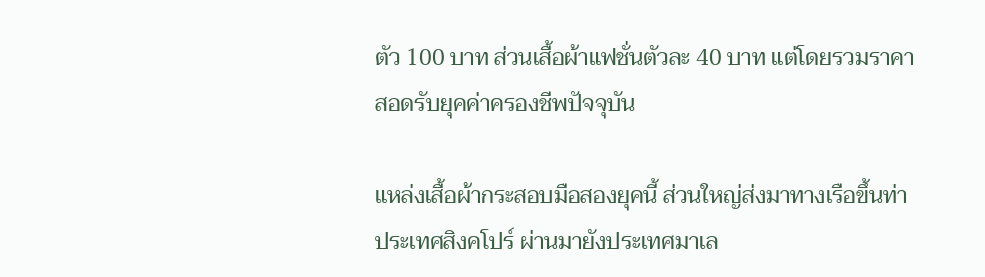ตัว 100 บาท ส่วนเสื้อผ้าแฟชั่นตัวละ 40 บาท แต่โดยรวมราคาสอดรับยุคค่าครองชีพปัจจุบัน

แหล่งเสื้อผ้ากระสอบมือสองยุคนี้ ส่วนใหญ่ส่งมาทางเรือขึ้นท่าประเทศสิงคโปร์ ผ่านมายังประเทศมาเล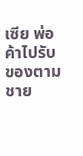เซีย พ่อค้าไปรับของตามชาย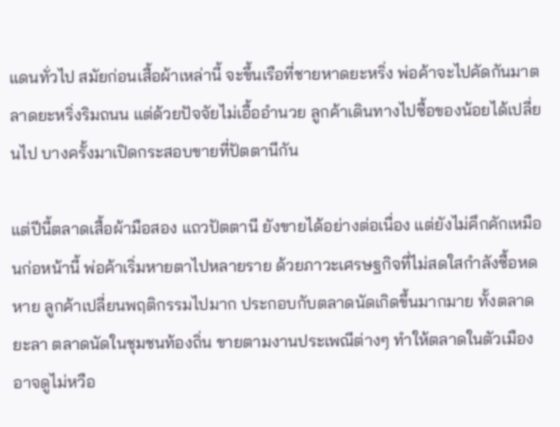แดนทั่วไป สมัยก่อนเสื้อผ้าเหล่านี้ จะขึ้นเรือที่ชายหาดยะหริ่ง พ่อค้าจะไปคัดกันมาตลาดยะหริ่งริมถนน แต่ด้วยปัจจัยไม่เอื้ออำนวย ลูกค้าเดินทางไปซื้อของน้อยได้เปลี่ยนไป บางครั้งมาเปิดกระสอบขายที่ปัตตานีกัน

แต่ปีนี้ตลาดเสื้อผ้ามือสอง แถวปัตตานี ยังขายได้อย่างต่อเนื่อง แต่ยังไม่คึกคักเหมือนก่อหน้านี้ พ่อค้าเริ่มหายตาไปหลายราย ด้วยภาวะเศรษฐกิจที่ไม่สดใสกำลังซื้อหดหาย ลูกค้าเปลี่ยนพฤติกรรมไปมาก ประกอบกับตลาดนัดเกิดขึ้นมากมาย ทั้งตลาดยะลา ตลาดนัดในชุมชนท้องถิ่น ขายตามงานประเพณีต่างๆ ทำให้ตลาดในตัวเมืองอาจดูไม่หวือ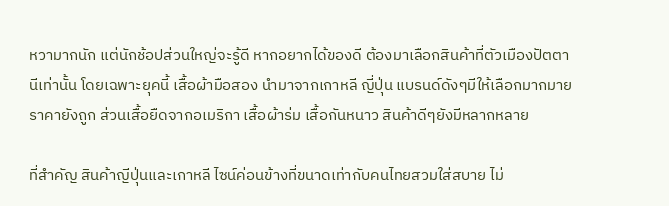หวามากนัก แต่นักช้อปส่วนใหญ่จะรู้ดี หากอยากได้ของดี ต้องมาเลือกสินค้าที่ตัวเมืองปัตตานีเท่านั้น โดยเฉพาะยุคนี้ เสื้อผ้ามือสอง นำมาจากเกาหลี ญี่ปุ่น แบรนด์ดังๆมีให้เลือกมากมาย ราคายังถูก ส่วนเสื้อยืดจากอเมริกา เสื้อผ้าร่ม เสื้อกันหนาว สินค้าดีๆยังมีหลากหลาย

ที่สำคัญ สินค้าญีปุ่นและเกาหลี ไซน์ค่อนข้างที่ขนาดเท่ากับคนไทยสวมใส่สบาย ไม่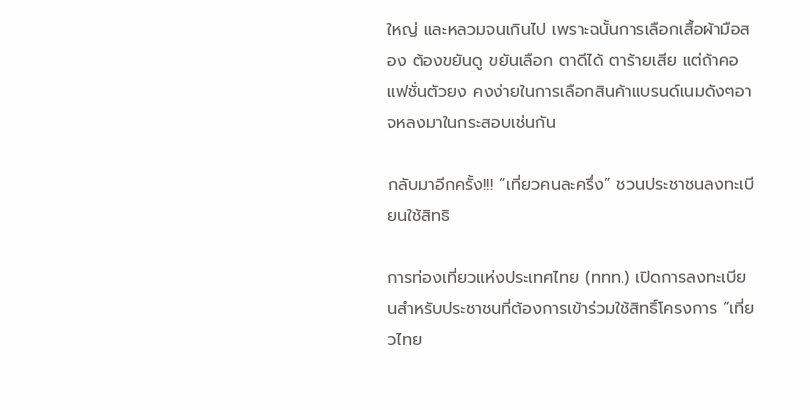ใหญ่ และหลวมจนเกินไป เพราะฉนั้นการเลือกเสื้อผ้ามือสอง ต้องขยันดู ขยันเลือก ตาดีได้ ตาร้ายเสีย แต่ถ้าคอแฟชั่นตัวยง คงง่ายในการเลือกสินค้าแบรนด์เนมดังๆอาจหลงมาในกระสอบเช่นกัน

กลับมาอีกครั้ง!!! “เที่ยวคนละครึ่ง” ชวนประชาชนลงทะเบียนใช้สิทธิ

การท่องเที่ยวแห่งประเทศไทย (ททท.) เปิดการลงทะเบียนสำหรับประชาชนที่ต้องการเข้าร่วมใช้สิทธิ์โครงการ “เที่ยวไทย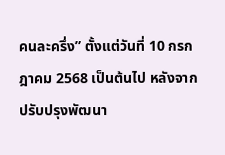คนละครึ่ง” ตั้งแต่วันที่ 10 กรกฎาคม 2568 เป็นต้นไป หลังจากปรับปรุงพัฒนา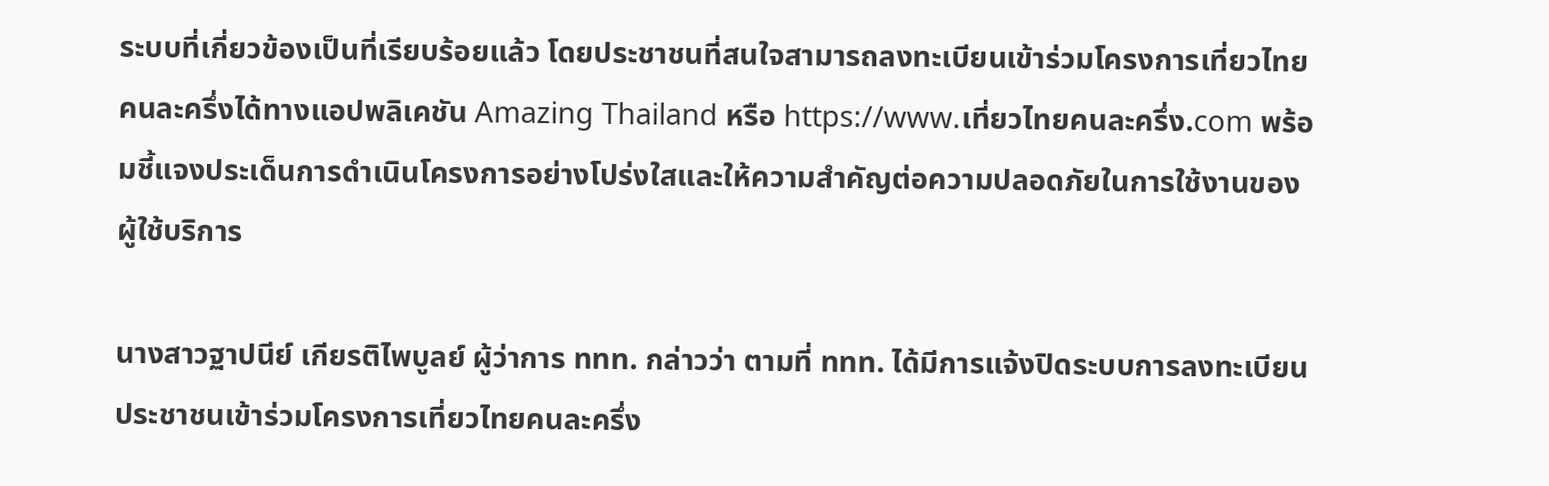ระบบที่เกี่ยวข้องเป็นที่เรียบร้อยแล้ว โดยประชาชนที่สนใจสามารถลงทะเบียนเข้าร่วมโครงการเที่ยวไทยคนละครึ่งได้ทางแอปพลิเคชัน Amazing Thailand หรือ https://www.เที่ยวไทยคนละครึ่ง.com พร้อมชี้แจงประเด็นการดำเนินโครงการอย่างโปร่งใสและให้ความสำคัญต่อความปลอดภัยในการใช้งานของผู้ใช้บริการ

นางสาวฐาปนีย์ เกียรติไพบูลย์ ผู้ว่าการ ททท. กล่าวว่า ตามที่ ททท. ได้มีการแจ้งปิดระบบการลงทะเบียนประชาชนเข้าร่วมโครงการเที่ยวไทยคนละครึ่ง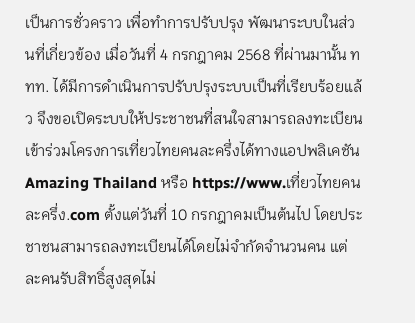เป็นการชั่วคราว เพื่อทำการปรับปรุง พัฒนาระบบในส่วนที่เกี่ยวข้อง เมื่อวันที่ 4 กรกฎาคม 2568 ที่ผ่านมานั้น ททท. ได้มีการดำเนินการปรับปรุงระบบเป็นที่เรียบร้อยแล้ว จึงขอเปิดระบบให้ประชาชนที่สนใจสามารถลงทะเบียนเข้าร่วมโครงการเที่ยวไทยคนละครึ่งได้ทางแอปพลิเคชัน Amazing Thailand หรือ https://www.เที่ยวไทยคนละครึ่ง.com ตั้งแต่วันที่ 10 กรกฎาคมเป็นต้นไป โดยประชาชนสามารถลงทะเบียนได้โดยไม่จำกัดจำนวนคน แต่ละคนรับสิทธิ์สูงสุดไม่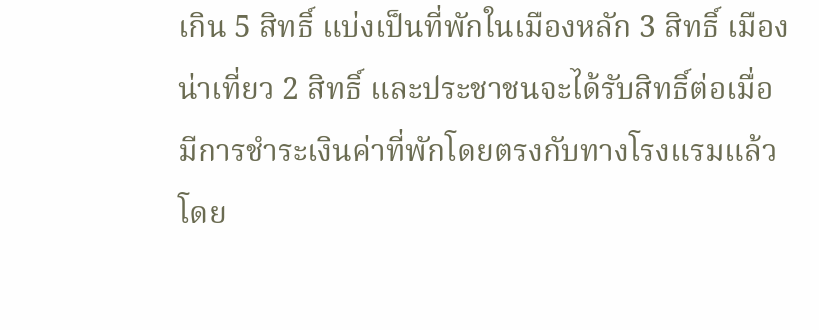เกิน 5 สิทธิ์ แบ่งเป็นที่พักในเมืองหลัก 3 สิทธิ์ เมืองน่าเที่ยว 2 สิทธิ์ และประชาชนจะได้รับสิทธิ์ต่อเมื่อมีการชำระเงินค่าที่พักโดยตรงกับทางโรงแรมแล้ว โดย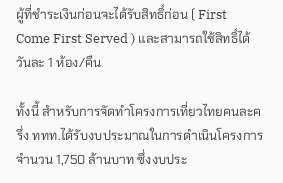ผู้ที่ชำระเงินก่อนจะได้รับสิทธิ์ก่อน ( First Come First Served ) และสามารถใช้สิทธิ์ได้วันละ 1 ห้อง/คืน

ทั้งนี้ สำหรับการจัดทำโครงการเที่ยวไทยคนละครึ่ง ททท.ได้รับงบประมาณในการดำเนินโครงการจำนวน 1,750 ล้านบาท ซึ่งงบประ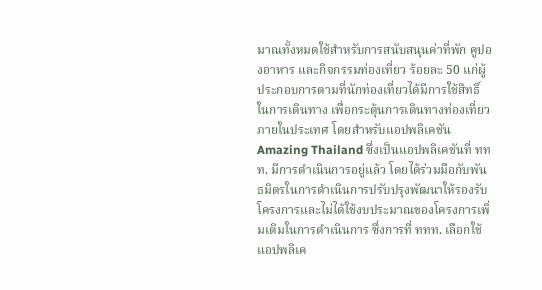มาณทั้งหมดใช้สำหรับการสนับสนุนค่าที่พัก คูปองอาหาร และกิจกรรมท่องเที่ยว ร้อยละ 50 แก่ผู้ประกอบการตามที่นักท่องเที่ยวได้มีการใช้สิทธิ์ในการเดินทาง เพื่อกระตุ้นการเดินทางท่องเที่ยวภายในประเทศ โดยสำหรับแอปพลิเคชัน Amazing Thailand ซึ่งเป็นแอปพลิเคชันที่ ททท. มีการดำเนินการอยู่แล้ว โดยได้ร่วมมือกับพันธมิตรในการดำเนินการปรับปรุงพัฒนาให้รองรับโครงการและไม่ได้ใช้งบประมาณของโครงการเพิ่มเติมในการดำเนินการ ซึ่งการที่ ททท. เลือกใช้แอปพลิเค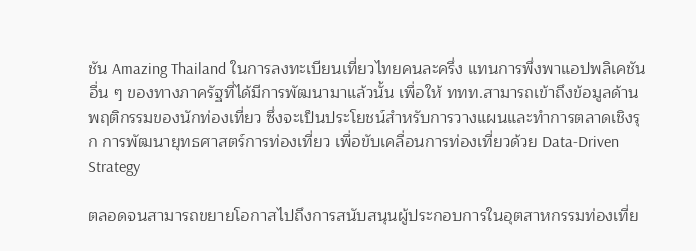ชัน Amazing Thailand ในการลงทะเบียนเที่ยวไทยคนละครึ่ง แทนการพึ่งพาแอปพลิเคชันอื่น ๆ ของทางภาครัฐที่ได้มีการพัฒนามาแล้วนั้น เพื่อให้ ททท.สามารถเข้าถึงข้อมูลด้านพฤติกรรมของนักท่องเที่ยว ซึ่งจะเป็นประโยชน์สำหรับการวางแผนและทำการตลาดเชิงรุก การพัฒนายุทธศาสตร์การท่องเที่ยว เพื่อขับเคลื่อนการท่องเที่ยวด้วย Data-Driven Strategy

ตลอดจนสามารถขยายโอกาสไปถึงการสนับสนุนผู้ประกอบการในอุตสาหกรรมท่องเที่ย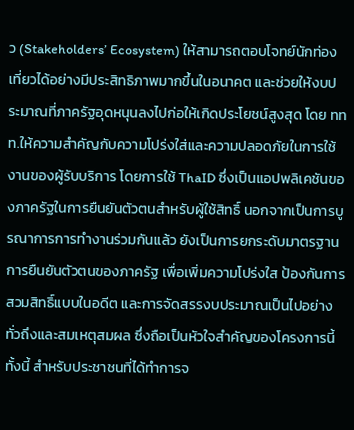ว (Stakeholders’ Ecosystem) ให้สามารถตอบโจทย์นักท่องเที่ยวได้อย่างมีประสิทธิภาพมากขึ้นในอนาคต และช่วยให้งบประมาณที่ภาครัฐอุดหนุนลงไปก่อให้เกิดประโยชน์สูงสุด โดย ททท.ให้ความสำคัญกับความโปร่งใส่และความปลอดภัยในการใช้งานของผู้รับบริการ โดยการใช้ ThaID ซึ่งเป็นแอปพลิเคชันของภาครัฐในการยืนยันตัวตนสำหรับผู้ใช้สิทธิ์ นอกจากเป็นการบูรณาการการทำงานร่วมกันแล้ว ยังเป็นการยกระดับมาตรฐานการยืนยันตัวตนของภาครัฐ เพื่อเพิ่มความโปร่งใส ป้องกันการสวมสิทธิ์แบบในอดีต และการจัดสรรงบประมาณเป็นไปอย่างทั่วถึงและสมเหตุสมผล ซึ่งถือเป็นหัวใจสำคัญของโครงการนี้ ทั้งนี้ สำหรับประชาชนที่ได้ทำการจ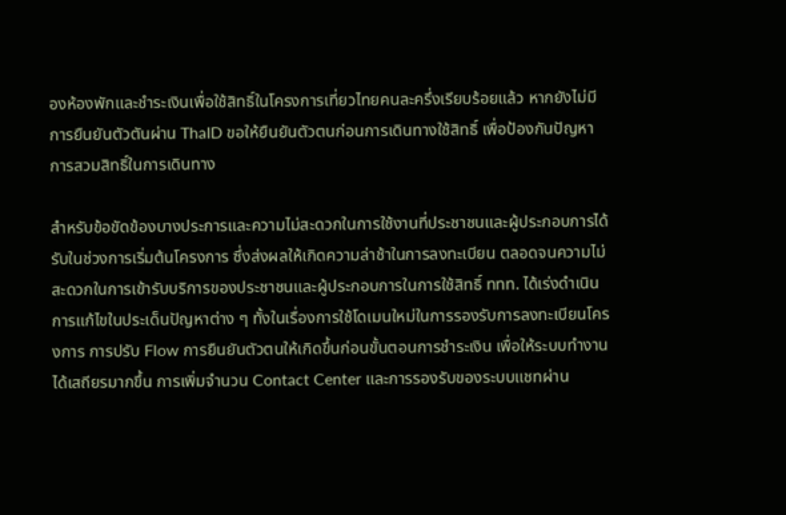องห้องพักและชำระเงินเพื่อใช้สิทธิ์ในโครงการเที่ยวไทยคนละครึ่งเรียบร้อยแล้ว หากยังไม่มีการยืนยันตัวตันผ่าน ThaID ขอให้ยืนยันตัวตนก่อนการเดินทางใช้สิทธิ์ เพื่อป้องกันปัญหาการสวมสิทธิ์ในการเดินทาง

สำหรับข้อขัดข้องบางประการและความไม่สะดวกในการใช้งานที่ประชาชนและผู้ประกอบการได้รับในช่วงการเริ่มต้นโครงการ ซึ่งส่งผลให้เกิดความล่าช้าในการลงทะเบียน ตลอดจนความไม่สะดวกในการเข้ารับบริการของประชาชนและผู้ประกอบการในการใช้สิทธิ์ ททท. ได้เร่งดำเนินการแก้ไขในประเด็นปัญหาต่าง ๆ ทั้งในเรื่องการใช้โดเมนใหม่ในการรองรับการลงทะเบียนโครงการ การปรับ Flow การยืนยันตัวตนให้เกิดขึ้นก่อนขั้นตอนการชำระเงิน เพื่อให้ระบบทำงานได้เสถียรมากขึ้น การเพิ่มจำนวน Contact Center และการรองรับของระบบแชทผ่าน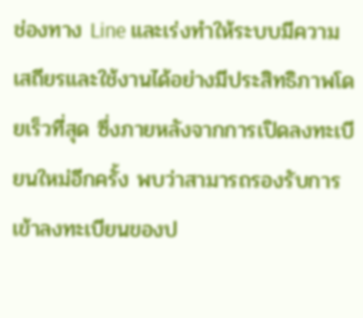ช่องทาง Line และเร่งทำให้ระบบมีความเสถียรและใช้งานได้อย่างมีประสิทธิภาพโดยเร็วที่สุด ซึ่งภายหลังจากการเปิดลงทะเบียนใหม่อีกครั้ง พบว่าสามารถรองรับการเข้าลงทะเบียนของป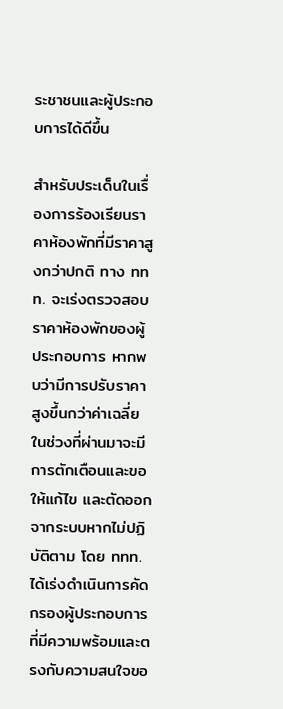ระชาชนและผู้ประกอบการได้ดีขึ้น

สำหรับประเด็นในเรื่องการร้องเรียนราคาห้องพักที่มีราคาสูงกว่าปกติ ทาง ททท. จะเร่งตรวจสอบราคาห้องพักของผู้ประกอบการ หากพบว่ามีการปรับราคาสูงขึ้นกว่าค่าเฉลี่ยในช่วงที่ผ่านมาจะมีการตักเตือนและขอให้แก้ไข และตัดออกจากระบบหากไม่ปฏิบัติตาม โดย ททท. ได้เร่งดำเนินการคัดกรองผู้ประกอบการที่มีความพร้อมและตรงกับความสนใจขอ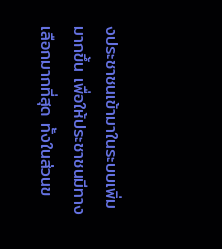งประชาชนเข้ามาในระบบเพิ่มมากขึ้น เพื่อให้ประชาชนมีทางเลือกมากที่สุด ทั้งในส่วนข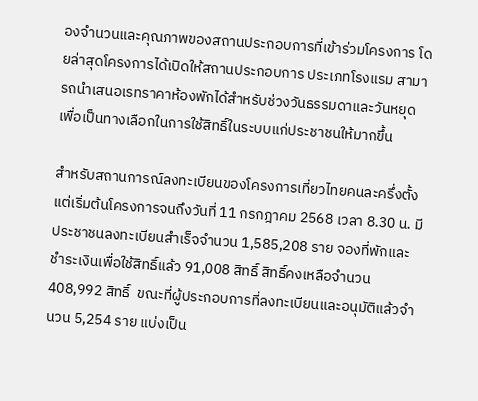องจำนวนและคุณภาพของสถานประกอบการที่เข้าร่วมโครงการ โดยล่าสุดโครงการได้เปิดให้สถานประกอบการ ประเภทโรงแรม สามารถนำเสนอเรทราคาห้องพักได้สำหรับช่วงวันธรรมดาและวันหยุดเพื่อเป็นทางเลือกในการใช้สิทธิ์ในระบบแก่ประชาชนให้มากขึ้น

สำหรับสถานการณ์ลงทะเบียนของโครงการเที่ยวไทยคนละครึ่งตั้งแต่เริ่มต้นโครงการจนถึงวันที่ 11 กรกฎาคม 2568 เวลา 8.30 น. มีประชาชนลงทะเบียนสำเร็จจำนวน 1,585,208 ราย จองที่พักและชำระเงินเพื่อใช้สิทธิ์แล้ว 91,008 สิทธิ์ สิทธิ์คงเหลือจำนวน 408,992 สิทธิ์  ขณะที่ผู้ประกอบการที่ลงทะเบียนและอนุมัติแล้วจำนวน 5,254 ราย แบ่งเป็น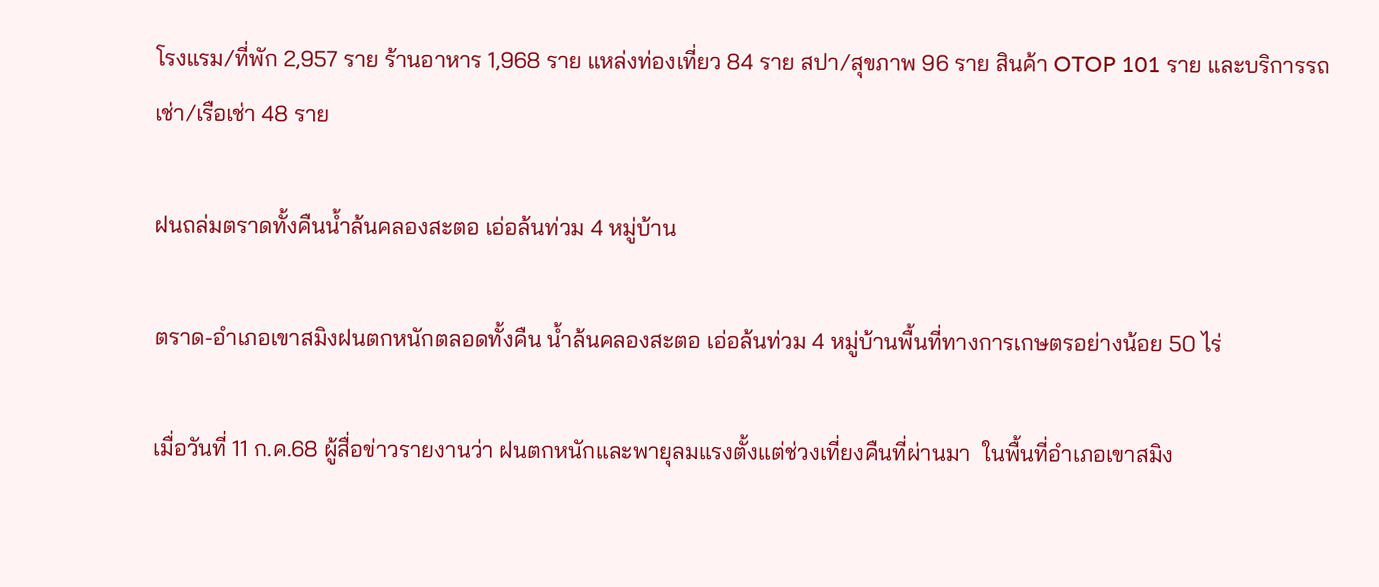โรงแรม/ที่พัก 2,957 ราย ร้านอาหาร 1,968 ราย แหล่งท่องเที่ยว 84 ราย สปา/สุขภาพ 96 ราย สินค้า OTOP 101 ราย และบริการรถเช่า/เรือเช่า 48 ราย

ฝนถล่มตราดทั้งคืนน้ำล้นคลองสะตอ เอ่อล้นท่วม 4 หมู่บ้าน

ตราด-อำเภอเขาสมิงฝนตกหนักตลอดทั้งคืน น้ำล้นคลองสะตอ เอ่อล้นท่วม 4 หมู่บ้านพื้นที่ทางการเกษตรอย่างน้อย 50 ไร่

เมื่อวันที่ 11 ก.ค.68 ผู้สื่อข่าวรายงานว่า ฝนตกหนักและพายุลมแรงตั้งแต่ช่วงเที่ยงคืนที่ผ่านมา  ในพื้นที่อำเภอเขาสมิง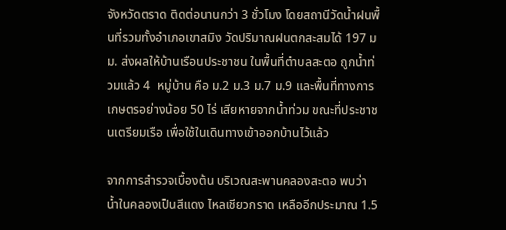จังหวัดตราด ติดต่อนานกว่า 3 ชั่วโมง โดยสถานีวัดน้ำฝนพื้นที่รวมทั้งอำเภอเขาสมิง วัดปริมาณฝนตกสะสมได้ 197 มม. ส่งผลให้บ้านเรือนประชาชน ในพื้นที่ตำบลสะตอ ถูกน้ำท่วมแล้ว 4  หมู่บ้าน คือ ม.2 ม.3 ม.7 ม.9 และพื้นที่ทางการเกษตรอย่างน้อย 50 ไร่ เสียหายจากน้ำท่วม ขณะที่ประชาชนเตรียมเรือ เพื่อใช้ในเดินทางเข้าออกบ้านไว้แล้ว

จากการสำรวจเบื้องต้น บริเวณสะพานคลองสะตอ พบว่า น้ำในคลองเป็นสีแดง ไหลเชียวกราด เหลืออีกประมาณ 1.5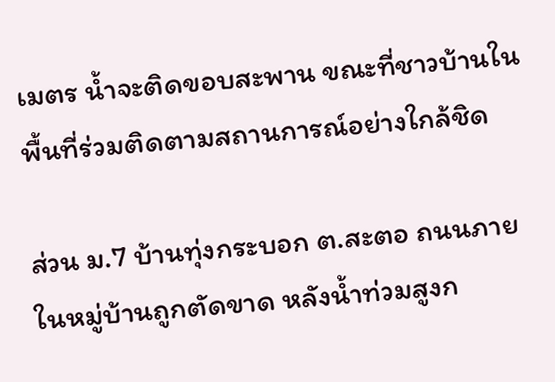เมตร น้ำจะติดขอบสะพาน ขณะที่ชาวบ้านในพื้นที่ร่วมติดตามสถานการณ์อย่างใกล้ชิด

ส่วน ม.7 บ้านทุ่งกระบอก ต.สะตอ ถนนภายในหมู่บ้านถูกตัดขาด หลังน้ำท่วมสูงก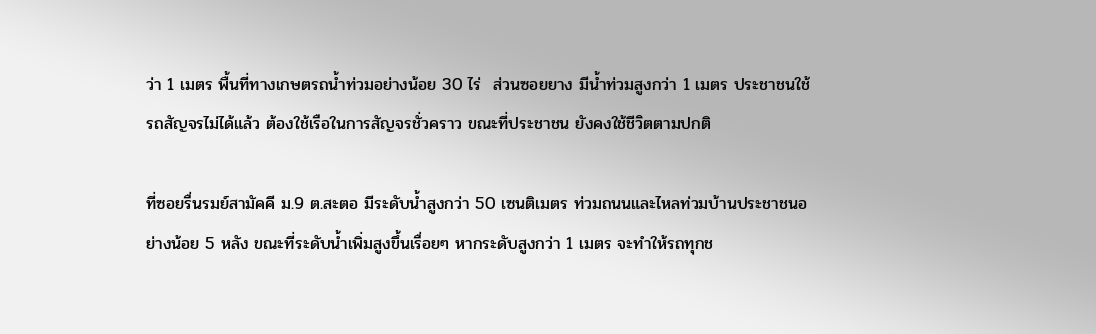ว่า 1 เมตร พื้นที่ทางเกษตรถน้ำท่วมอย่างน้อย 30 ไร่  ส่วนซอยยาง มีน้ำท่วมสูงกว่า 1 เมตร ประชาชนใช้รถสัญจรไม่ได้แล้ว ต้องใช้เรือในการสัญจรชั่วคราว ขณะที่ประชาชน ยังคงใช้ชีวิตตามปกติ

ที่ซอยรื่นรมย์สามัคคี ม.9 ต.สะตอ มีระดับน้ำสูงกว่า 50 เซนติเมตร ท่วมถนนและไหลท่วมบ้านประชาชนอย่างน้อย 5 หลัง ขณะที่ระดับน้ำเพิ่มสูงขึ้นเรื่อยๆ หากระดับสูงกว่า 1 เมตร จะทำให้รถทุกช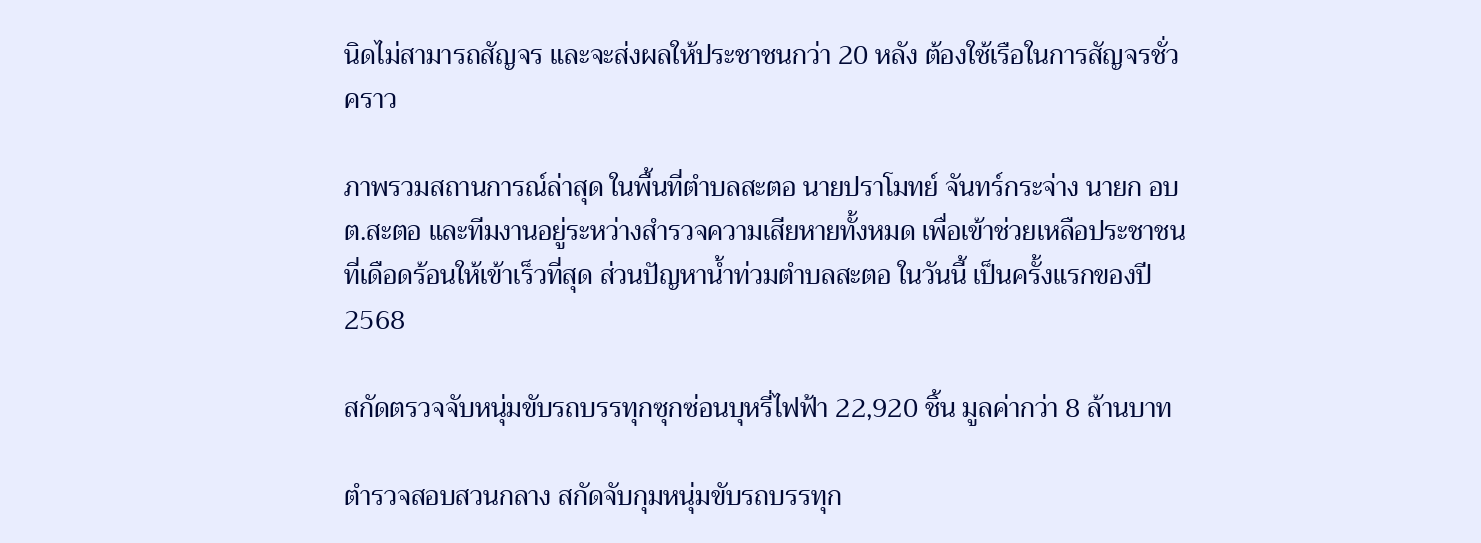นิดไม่สามารถสัญจร และจะส่งผลให้ประชาชนกว่า 20 หลัง ต้องใช้เรือในการสัญจรชั่วคราว

ภาพรวมสถานการณ์ล่าสุด ในพื้นที่ตำบลสะตอ นายปราโมทย์ จันทร์กระจ่าง นายก อบต.สะตอ และทีมงานอยู่ระหว่างสำรวจความเสียหายทั้งหมด เพื่อเข้าช่วยเหลือประชาชนที่เดือดร้อนให้เข้าเร็วที่สุด ส่วนปัญหาน้ำท่วมตำบลสะตอ ในวันนี้ เป็นครั้งแรกของปี 2568

สกัดตรวจจับหนุ่มขับรถบรรทุกซุกซ่อนบุหรี่ไฟฟ้า 22,920 ชิ้น มูลค่ากว่า 8 ล้านบาท

ตำรวจสอบสวนกลาง สกัดจับกุมหนุ่มขับรถบรรทุก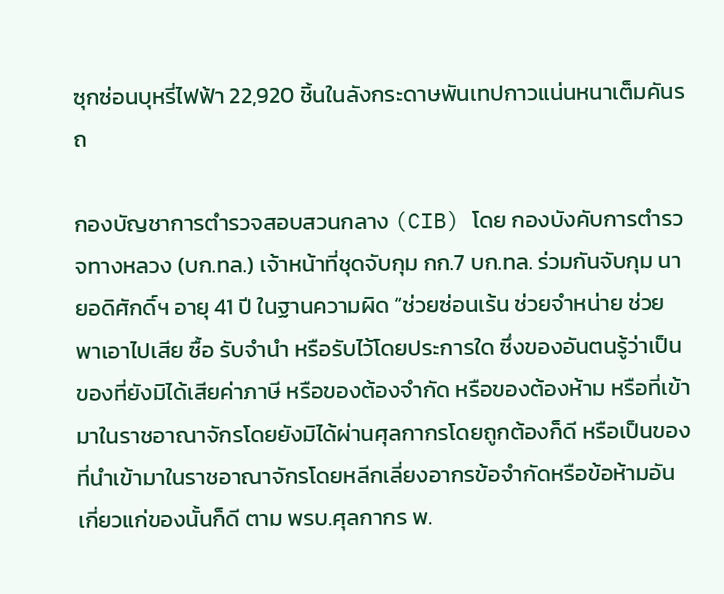ซุกซ่อนบุหรี่ไฟฟ้า 22,920 ชิ้นในลังกระดาษพันเทปกาวแน่นหนาเต็มคันรถ

กองบัญชาการตำรวจสอบสวนกลาง (CIB) โดย กองบังคับการตำรวจทางหลวง (บก.ทล.) เจ้าหน้าที่ชุดจับกุม กก.7 บก.ทล. ร่วมกันจับกุม นายอดิศักดิ์ฯ อายุ 41 ปี ในฐานความผิด “ช่วยซ่อนเร้น ช่วยจำหน่าย ช่วยพาเอาไปเสีย ซื้อ รับจำนำ หรือรับไว้โดยประการใด ซึ่งของอันตนรู้ว่าเป็นของที่ยังมิได้เสียค่าภาษี หรือของต้องจำกัด หรือของต้องห้าม หรือที่เข้ามาในราชอาณาจักรโดยยังมิได้ผ่านศุลกากรโดยถูกต้องก็ดี หรือเป็นของที่นำเข้ามาในราชอาณาจักรโดยหลีกเลี่ยงอากรข้อจำกัดหรือข้อห้ามอันเกี่ยวแก่ของนั้นก็ดี ตาม พรบ.ศุลกากร พ.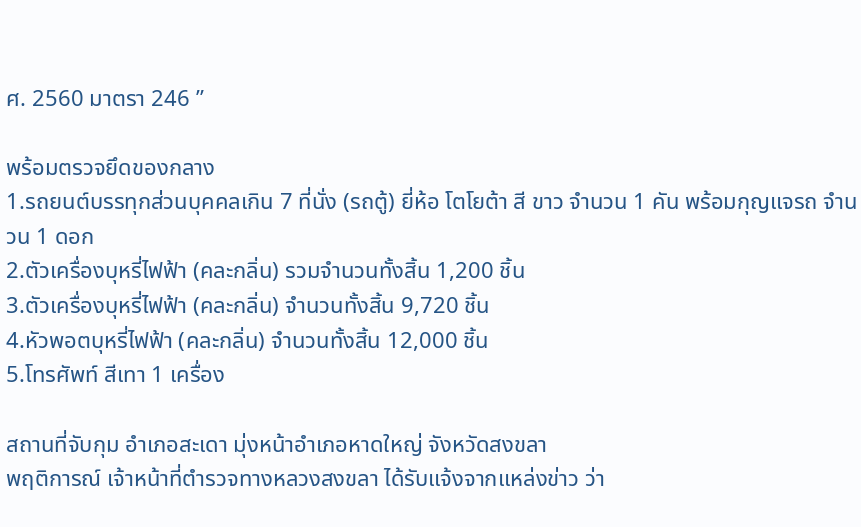ศ. 2560 มาตรา 246 ”

พร้อมตรวจยึดของกลาง
1.รถยนต์บรรทุกส่วนบุคคลเกิน 7 ที่นั่ง (รถตู้) ยี่ห้อ โตโยต้า สี ขาว จำนวน 1 คัน พร้อมกุญแจรถ จำนวน 1 ดอก
2.ตัวเครื่องบุหรี่ไฟฟ้า (คละกลิ่น) รวมจำนวนทั้งสิ้น 1,200 ชิ้น
3.ตัวเครื่องบุหรี่ไฟฟ้า (คละกลิ่น) จำนวนทั้งสิ้น 9,720 ชิ้น
4.หัวพอตบุหรี่ไฟฟ้า (คละกลิ่น) จำนวนทั้งสิ้น 12,000 ชิ้น
5.โทรศัพท์ สีเทา 1 เครื่อง

สถานที่จับกุม อำเภอสะเดา มุ่งหน้าอำเภอหาดใหญ่ จังหวัดสงขลา
พฤติการณ์ เจ้าหน้าที่ตำรวจทางหลวงสงขลา ได้รับแจ้งจากแหล่งข่าว ว่า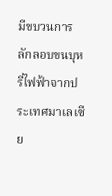มีขบวนการลักลอบขนบุหรี่ไฟฟ้าจากประเทศมาเลเซีย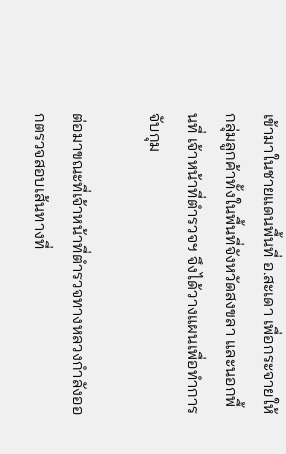เข้ามาในชายแดนพื้นที่ อ.สะเดา เพื่อกระจายให้กลุ่มลูกค้าทั้งในพื้นที่จังหวัดสงขลา และนอกพื้นที่ เจ้าหน้าที่ตำรวจฯ จึงได้วางแผนเพื่อทำการจับกุม

ต่อมาขณะที่เจ้าหน้าที่ตำรวจทางหลวงกำลังออกตรวจสอบเส้นทางที่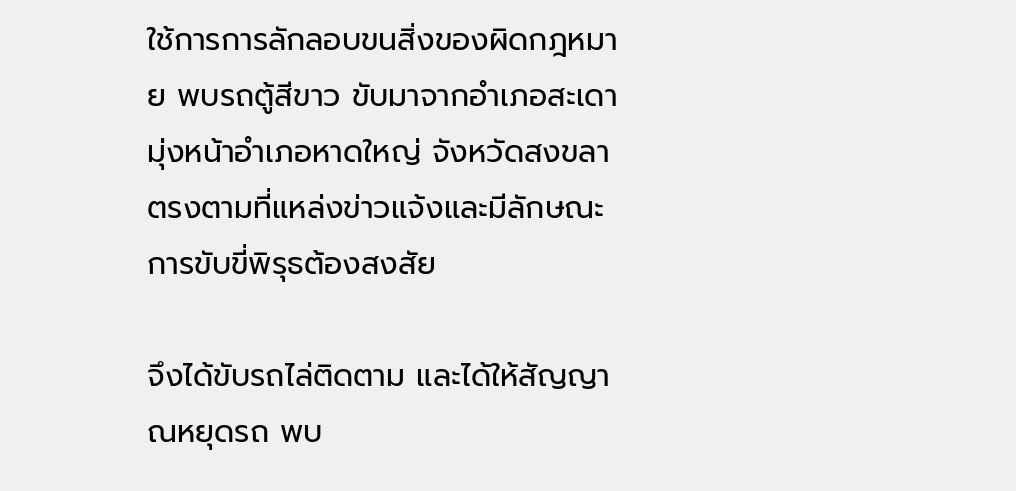ใช้การการลักลอบขนสิ่งของผิดกฎหมาย พบรถตู้สีขาว ขับมาจากอำเภอสะเดา มุ่งหน้าอำเภอหาดใหญ่ จังหวัดสงขลา ตรงตามที่แหล่งข่าวแจ้งและมีลักษณะการขับขี่พิรุธต้องสงสัย

จึงได้ขับรถไล่ติดตาม และได้ให้สัญญาณหยุดรถ พบ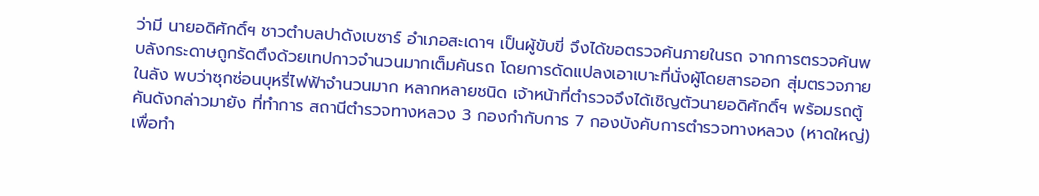ว่ามี นายอดิศักดิ์ฯ ชาวตำบลปาดังเบซาร์ อำเภอสะเดาฯ เป็นผู้ขับขี่ จึงได้ขอตรวจค้นภายในรถ จากการตรวจค้นพบลังกระดาษถูกรัดตึงด้วยเทปกาวจำนวนมากเต็มคันรถ โดยการดัดแปลงเอาเบาะที่นั่งผู้โดยสารออก สุ่มตรวจภายในลัง พบว่าซุกซ่อนบุหรี่ไฟฟ้าจำนวนมาก หลากหลายชนิด เจ้าหน้าที่ตำรวจจึงได้เชิญตัวนายอดิศักดิ์ฯ พร้อมรถตู้คันดังกล่าวมายัง ที่ทำการ สถานีตำรวจทางหลวง 3 กองกำกับการ 7 กองบังคับการตำรวจทางหลวง (หาดใหญ่) เพื่อทำ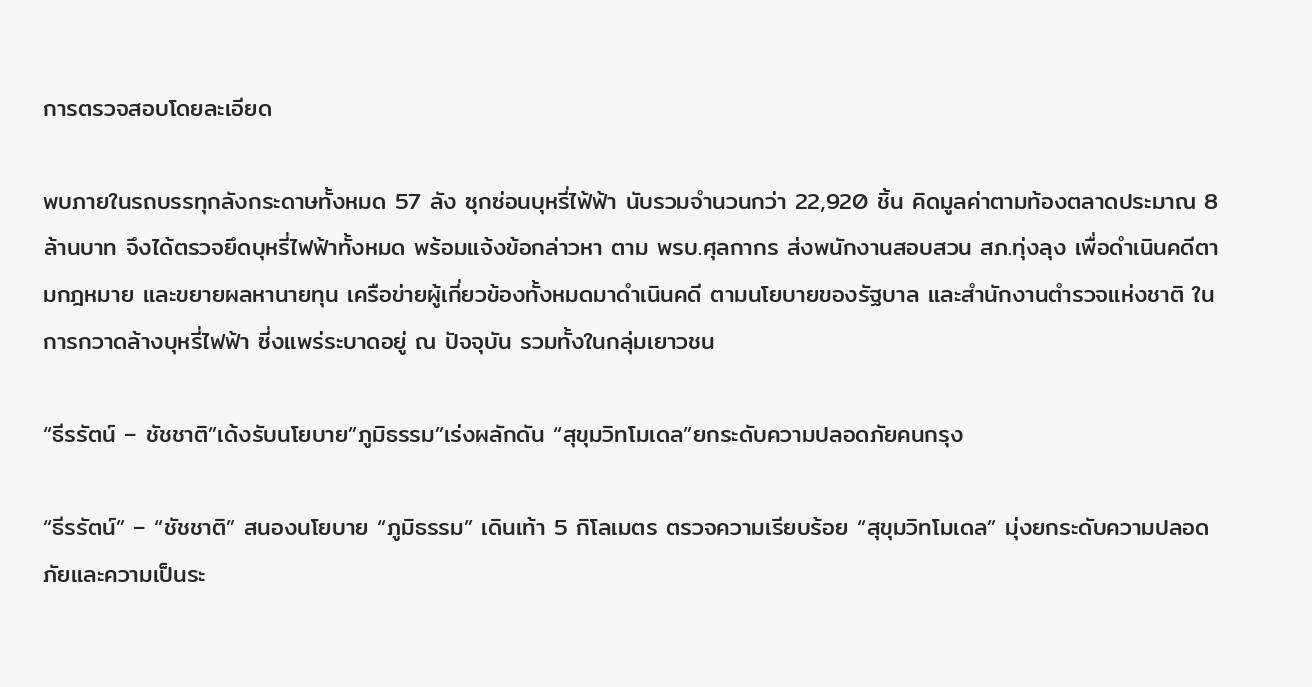การตรวจสอบโดยละเอียด

พบภายในรถบรรทุกลังกระดาษทั้งหมด 57 ลัง ซุกซ่อนบุหรี่ไฟ้ฟ้า นับรวมจำนวนกว่า 22,920 ชิ้น คิดมูลค่าตามท้องตลาดประมาณ 8 ล้านบาท จึงได้ตรวจยึดบุหรี่ไฟฟ้าทั้งหมด พร้อมแจ้งข้อกล่าวหา ตาม พรบ.ศุลกากร ส่งพนักงานสอบสวน สภ.ทุ่งลุง เพื่อดำเนินคดีตามกฎหมาย และขยายผลหานายทุน เครือข่ายผู้เกี่ยวข้องทั้งหมดมาดำเนินคดี ตามนโยบายของรัฐบาล และสำนักงานตำรวจแห่งชาติ ในการกวาดล้างบุหรี่ไฟฟ้า ซี่งแพร่ระบาดอยู่ ณ ปัจจุบัน รวมทั้งในกลุ่มเยาวชน

“ธีรรัตน์ – ชัชชาติ”เด้งรับนโยบาย”ภูมิธรรม”เร่งผลักดัน “สุขุมวิทโมเดล”ยกระดับความปลอดภัยคนกรุง

“ธีรรัตน์” – “ชัชชาติ” สนองนโยบาย “ภูมิธรรม” เดินเท้า 5 กิโลเมตร ตรวจความเรียบร้อย “สุขุมวิทโมเดล” มุ่งยกระดับความปลอดภัยและความเป็นระ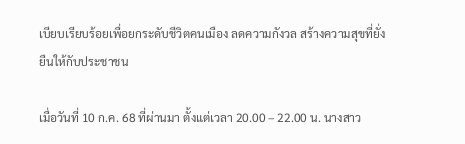เบียบเรียบร้อยเพื่อยกระดับชีวิตคนเมือง ลดความกังวล สร้างความสุขที่ยั่งยืนให้กับประชาชน

เมื่อวันที่ 10 ก.ค. 68 ที่ผ่านมา ตั้งแต่เวลา 20.00 – 22.00 น. นางสาว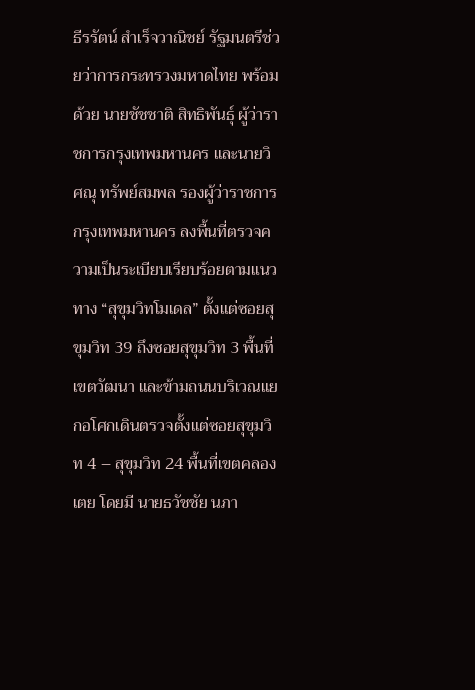ธีรรัตน์ สำเร็จวาณิชย์ รัฐมนตรีช่วยว่าการกระทรวงมหาดไทย พร้อมด้วย นายชัชชาติ สิทธิพันธุ์ ผู้ว่าราชการกรุงเทพมหานคร และนายวิศณุ ทรัพย์สมพล รองผู้ว่าราชการกรุงเทพมหานคร ลงพื้นที่ตรวจความเป็นระเบียบเรียบร้อยตามแนวทาง “สุขุมวิทโมเดล” ตั้งแต่ซอยสุขุมวิท 39 ถึงซอยสุขุมวิท 3 พื้นที่เขตวัฒนา และข้ามถนนบริเวณแยกอโศกเดินตรวจตั้งแต่ซอยสุขุมวิท 4 – สุขุมวิท 24 พื้นที่เขตคลองเตย โดยมี นายธวัชชัย นภา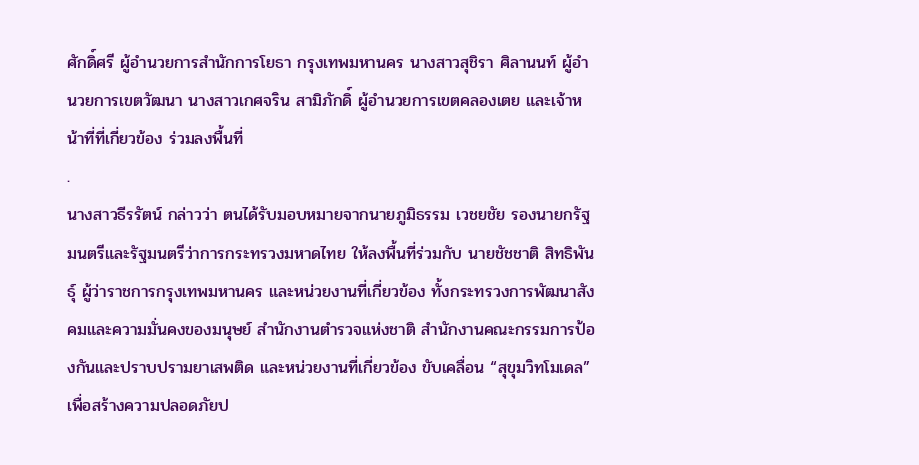ศักดิ์ศรี ผู้อำนวยการสำนักการโยธา กรุงเทพมหานคร นางสาวสุชิรา ศิลานนท์ ผู้อำนวยการเขตวัฒนา นางสาวเกศจริน สามิภักดิ์ ผู้อำนวยการเขตคลองเตย และเจ้าหน้าที่ที่เกี่ยวข้อง ร่วมลงพื้นที่
.
นางสาวธีรรัตน์ กล่าวว่า ตนได้รับมอบหมายจากนายภูมิธรรม เวชยชัย รองนายกรัฐมนตรีและรัฐมนตรีว่าการกระทรวงมหาดไทย ให้ลงพื้นที่ร่วมกับ นายชัชชาติ สิทธิพันธุ์ ผู้ว่าราชการกรุงเทพมหานคร และหน่วยงานที่เกี่ยวข้อง ทั้งกระทรวงการพัฒนาสังคมและความมั่นคงของมนุษย์ สำนักงานตำรวจแห่งชาติ สำนักงานคณะกรรมการป้องกันและปราบปรามยาเสพติด และหน่วยงานที่เกี่ยวข้อง ขับเคลื่อน “สุขุมวิทโมเดล” เพื่อสร้างความปลอดภัยป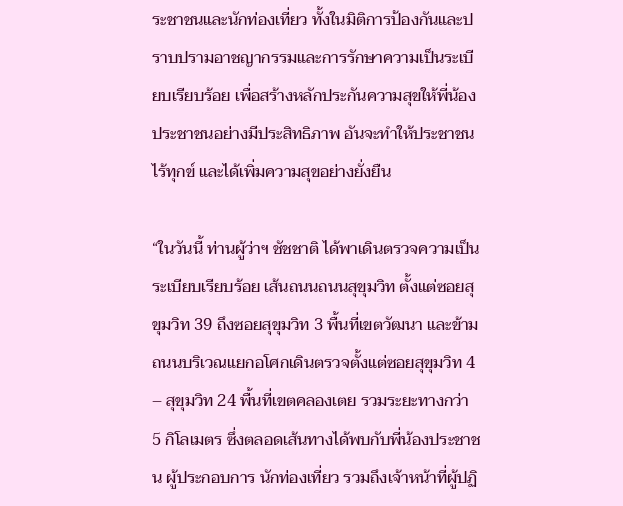ระชาชนและนักท่องเที่ยว ทั้งในมิติการป้องกันและปราบปรามอาชญากรรมและการรักษาความเป็นระเบียบเรียบร้อย เพื่อสร้างหลักประกันความสุขให้พี่น้องประชาชนอย่างมีประสิทธิภาพ อันจะทำให้ประชาชนไร้ทุกข์ และได้เพิ่มความสุขอย่างยั่งยืน

“ในวันนี้ ท่านผู้ว่าฯ ชัชชาติ ได้พาเดินตรวจความเป็นระเบียบเรียบร้อย เส้นถนนถนนสุขุมวิท ตั้งแต่ซอยสุขุมวิท 39 ถึงซอยสุขุมวิท 3 พื้นที่เขตวัฒนา และข้ามถนนบริเวณแยกอโศกเดินตรวจตั้งแต่ซอยสุขุมวิท 4 – สุขุมวิท 24 พื้นที่เขตคลองเตย รวมระยะทางกว่า 5 กิโลเมตร ซึ่งตลอดเส้นทางได้พบกับพี่น้องประชาชน ผู้ประกอบการ นักท่องเที่ยว รวมถึงเจ้าหน้าที่ผู้ปฏิ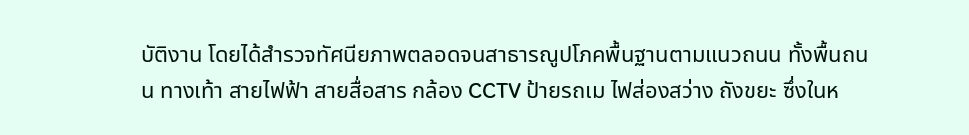บัติงาน โดยได้สำรวจทัศนียภาพตลอดจนสาธารณูปโภคพื้นฐานตามแนวถนน ทั้งพื้นถนน ทางเท้า สายไฟฟ้า สายสื่อสาร กล้อง CCTV ป้ายรถเม ไฟส่องสว่าง ถังขยะ ซึ่งในห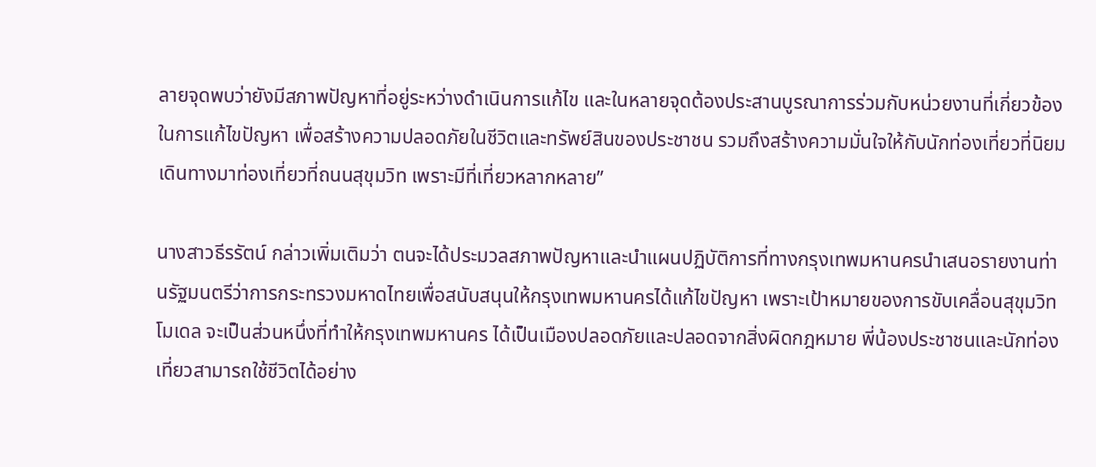ลายจุดพบว่ายังมีสภาพปัญหาที่อยู่ระหว่างดำเนินการแก้ไข และในหลายจุดต้องประสานบูรณาการร่วมกับหน่วยงานที่เกี่ยวข้องในการแก้ไขปัญหา เพื่อสร้างความปลอดภัยในชีวิตและทรัพย์สินของประชาชน รวมถึงสร้างความมั่นใจให้กับนักท่องเที่ยวที่นิยมเดินทางมาท่องเที่ยวที่ถนนสุขุมวิท เพราะมีที่เที่ยวหลากหลาย”

นางสาวธีรรัตน์ กล่าวเพิ่มเติมว่า ตนจะได้ประมวลสภาพปัญหาและนำแผนปฏิบัติการที่ทางกรุงเทพมหานครนำเสนอรายงานท่านรัฐมนตรีว่าการกระทรวงมหาดไทยเพื่อสนับสนุนให้กรุงเทพมหานครได้แก้ไขปัญหา เพราะเป้าหมายของการขับเคลื่อนสุขุมวิทโมเดล จะเป็นส่วนหนึ่งที่ทำให้กรุงเทพมหานคร ได้เป็นเมืองปลอดภัยและปลอดจากสิ่งผิดกฎหมาย พี่น้องประชาชนและนักท่องเที่ยวสามารถใช้ชีวิตได้อย่าง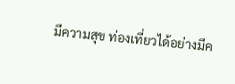มีความสุข ท่องเที่ยวได้อย่างมีค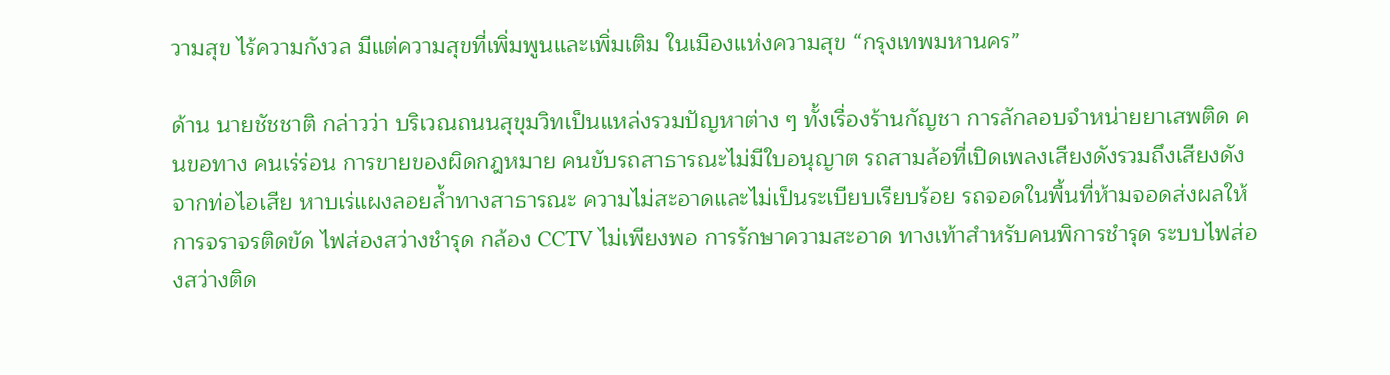วามสุข ไร้ความกังวล มีแต่ความสุขที่เพิ่มพูนและเพิ่มเติม ในเมืองแห่งความสุข “กรุงเทพมหานคร”

ด้าน นายชัชชาติ กล่าวว่า บริเวณถนนสุขุมวิทเป็นแหล่งรวมปัญหาต่าง ๆ ทั้งเรื่องร้านกัญชา การลักลอบจำหน่ายยาเสพติด คนขอทาง คนเร่ร่อน การขายของผิดกฎหมาย คนขับรถสาธารณะไม่มีใบอนุญาต รถสามล้อที่เปิดเพลงเสียงดังรวมถึงเสียงดังจากท่อไอเสีย หาบเร่แผงลอยล้ำทางสาธารณะ ความไม่สะอาดและไม่เป็นระเบียบเรียบร้อย รถจอดในพื้นที่ห้ามจอดส่งผลให้การจราจรติดขัด ไฟส่องสว่างชำรุด กล้อง CCTV ไม่เพียงพอ การรักษาความสะอาด ทางเท้าสำหรับคนพิการชำรุด ระบบไฟส่องสว่างติด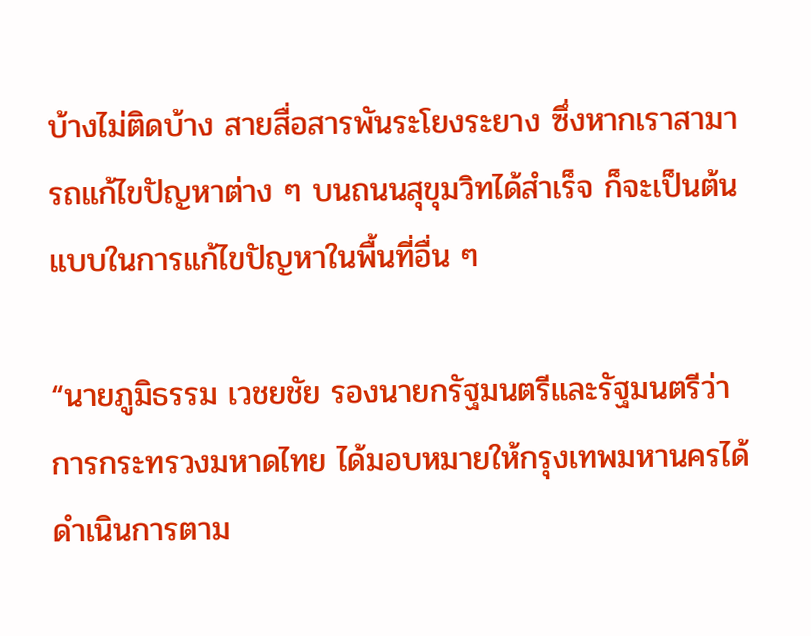บ้างไม่ติดบ้าง สายสื่อสารพันระโยงระยาง ซึ่งหากเราสามารถแก้ไขปัญหาต่าง ๆ บนถนนสุขุมวิทได้สำเร็จ ก็จะเป็นต้นแบบในการแก้ไขปัญหาในพื้นที่อื่น ๆ

“นายภูมิธรรม เวชยชัย รองนายกรัฐมนตรีและรัฐมนตรีว่าการกระทรวงมหาดไทย ได้มอบหมายให้กรุงเทพมหานครได้ดำเนินการตาม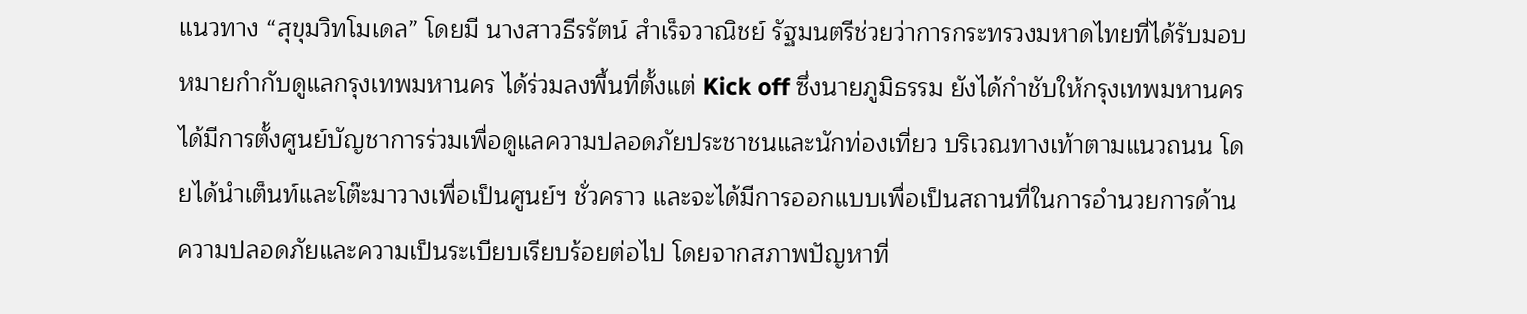แนวทาง “สุขุมวิทโมเดล” โดยมี นางสาวธีรรัตน์ สำเร็จวาณิชย์ รัฐมนตรีช่วยว่าการกระทรวงมหาดไทยที่ได้รับมอบหมายกำกับดูแลกรุงเทพมหานคร ได้ร่วมลงพื้นที่ตั้งแต่ Kick off ซึ่งนายภูมิธรรม ยังได้กำชับให้กรุงเทพมหานครได้มีการตั้งศูนย์บัญชาการร่วมเพื่อดูแลความปลอดภัยประชาชนและนักท่องเที่ยว บริเวณทางเท้าตามแนวถนน โดยได้นำเต็นท์และโต๊ะมาวางเพื่อเป็นศูนย์ฯ ชั่วคราว และจะได้มีการออกแบบเพื่อเป็นสถานที่ในการอำนวยการด้านความปลอดภัยและความเป็นระเบียบเรียบร้อยต่อไป โดยจากสภาพปัญหาที่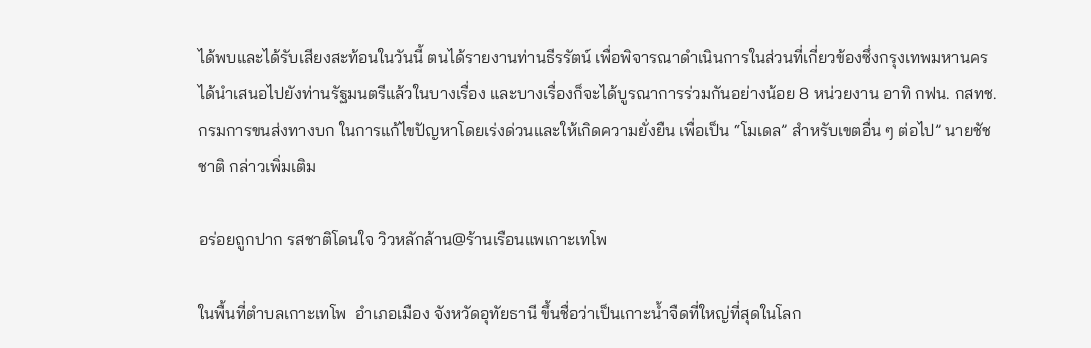ได้พบและได้รับเสียงสะท้อนในวันนี้ ตนได้รายงานท่านธีรรัตน์ เพื่อพิจารณาดำเนินการในส่วนที่เกี่ยวข้องซึ่งกรุงเทพมหานครได้นำเสนอไปยังท่านรัฐมนตรีแล้วในบางเรื่อง และบางเรื่องก็จะได้บูรณาการร่วมกันอย่างน้อย 8 หน่วยงาน อาทิ กฟน. กสทช. กรมการขนส่งทางบก ในการแก้ไขปัญหาโดยเร่งด่วนและให้เกิดความยั่งยืน เพื่อเป็น “โมเดล” สำหรับเขตอื่น ๆ ต่อไป” นายชัชชาติ กล่าวเพิ่มเติม

อร่อยถูกปาก รสชาติโดนใจ วิวหลักล้าน@ร้านเรือนแพเกาะเทโพ

ในพื้นที่ตำบลเกาะเทโพ  อำเภอเมือง จังหวัดอุทัยธานี ขึ้นชื่อว่าเป็นเกาะน้ำจืดที่ใหญ่ที่สุดในโลก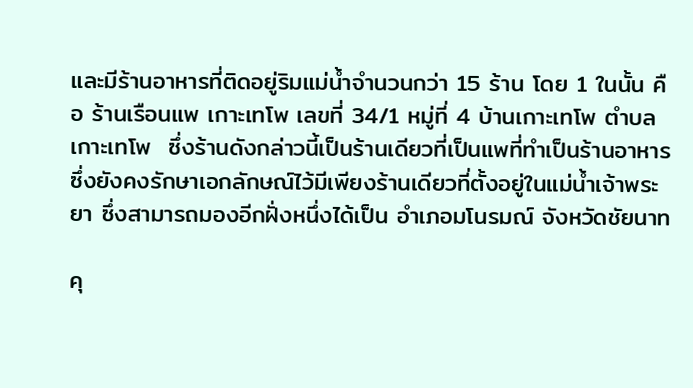และมีร้านอาหารที่ติดอยู่ริมแม่น้ำจำนวนกว่า 15 ร้าน โดย 1 ในนั้น คือ ร้านเรือนแพ เกาะเทโพ เลขที่ 34/1 หมู่ที่ 4 บ้านเกาะเทโพ ตำบลเกาะเทโพ  ซึ่งร้านดังกล่าวนี้เป็นร้านเดียวที่เป็นแพที่ทำเป็นร้านอาหารซึ่งยังคงรักษาเอกลักษณ์ไว้มีเพียงร้านเดียวที่ตั้งอยู่ในแม่น้ำเจ้าพระยา ซึ่งสามารถมองอีกฝั่งหนึ่งได้เป็น อำเภอมโนรมณ์ จังหวัดชัยนาท

คุ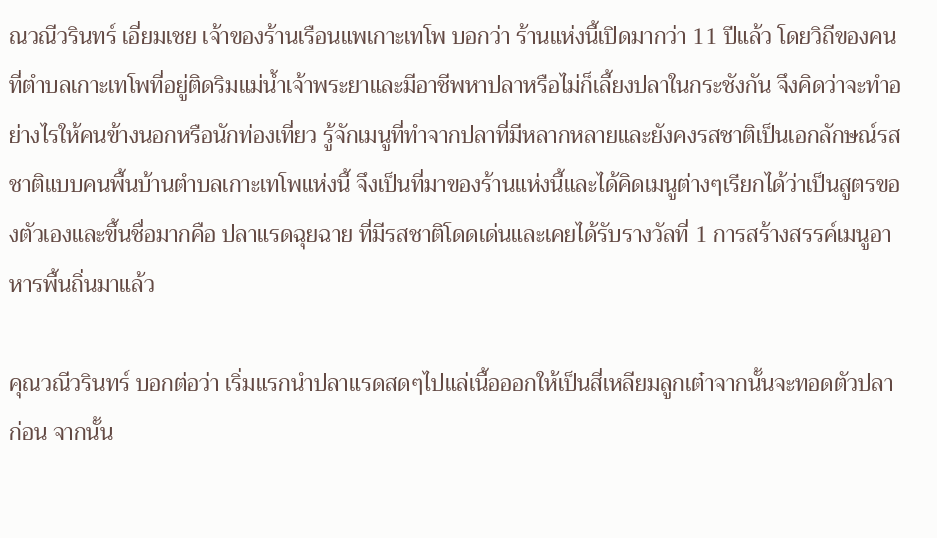ณวณีวรินทร์ เอี่ยมเชย เจ้าของร้านเรือนแพเกาะเทโพ บอกว่า ร้านแห่งนี้เปิดมากว่า 11 ปีแล้ว โดยวิถีของคนที่ตำบลเกาะเทโพที่อยู่ติดริมแม่น้ำเจ้าพระยาและมีอาชีพหาปลาหรือไม่ก็เลี้ยงปลาในกระชังกัน จึงคิดว่าจะทำอย่างไรให้คนข้างนอกหรือนักท่องเที่ยว รู้จักเมนูที่ทำจากปลาที่มีหลากหลายและยังคงรสชาติเป็นเอกลักษณ์รสชาติแบบคนพื้นบ้านตำบลเกาะเทโพแห่งนี้ จึงเป็นที่มาของร้านแห่งนี้และได้คิดเมนูต่างๆเรียกได้ว่าเป็นสูตรของตัวเองและขึ้นชื่อมากคือ ปลาแรดฉุยฉาย ที่มีรสชาติโดดเด่นและเคยได้รับรางวัลที่ 1 การสร้างสรรค์เมนูอาหารพื้นถิ่นมาแล้ว

คุณวณีวรินทร์ บอกต่อว่า เริ่มแรกนำปลาแรดสดๆไปแล่เนื้อออกให้เป็นสี่เหลียมลูกเต๋าจากนั้นจะทอดตัวปลาก่อน จากนั้น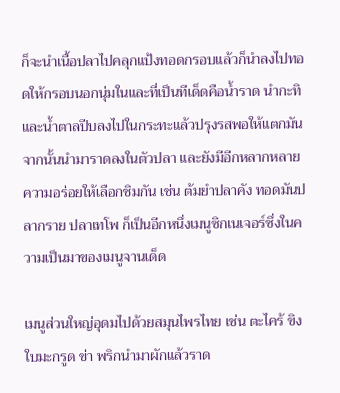ก็จะนำเนื้อปลาไปคลุกแป้งทอดกรอบแล้วก็นำลงไปทอดให้กรอบนอกนุ่มในและที่เป็นทีเด็ดคือน้ำราด นำกะทิและน้ำตาลปีบลงไปในกระทะแล้วปรุงรสพอให้แตกมัน จากนั้นนำมาราดลงในตัวปลา และยังมีอีกหลากหลายความอร่อยให้เลือกชิมกัน เช่น ต้มยำปลาคัง ทอดมันปลากราย ปลาเทโพ ก็เป็นอีกหนึ่งเมนูซิกเนเจอร์ซึ่งในความเป็นมาของเมนูจานเด็ด

เมนูส่วนใหญ่อุดมไปด้วยสมุนไพรไทย เช่น ตะไคร้ ขิง ใบมะกรูด ข่า พริกนำมาผักแล้วราด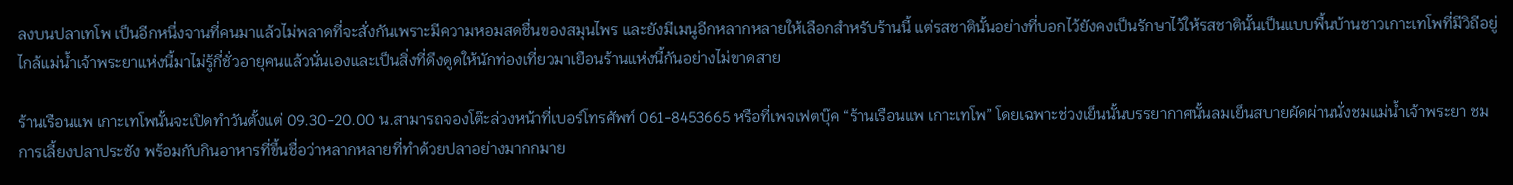ลงบนปลาเทโพ เป็นอีกหนึ่งจานที่คนมาแล้วไม่พลาดที่จะสั่งกันเพราะมีความหอมสดชื่นของสมุนไพร และยังมีเมนูอีกหลากหลายให้เลือกสำหรับร้านนี้ แต่รสชาตินั้นอย่างที่บอกไว้ยังคงเป็นรักษาไว้ให้รสชาตินั้นเป็นแบบพื้นบ้านชาวเกาะเทโพที่มีวิถีอยู่ไกล้แม่น้ำเจ้าพระยาแห่งนี้มาไม่รู้กี่ชั่วอายุคนแล้วนั่นเองและเป็นสิ่งที่ดึงดูดให้นักท่องเที่ยวมาเยือนร้านแห่งนี้กันอย่างไม่ขาดสาย

ร้านเรือนแพ เกาะเทโพนั้นจะเปิดทำวันตั้งแต่ 09.30-20.00 น.สามารถจองโต๊ะล่วงหน้าที่เบอร์โทรศัพท์ 061-8453665 หรือที่เพจเฟตบุ๊ค “ร้านเรือนแพ เกาะเทโพ” โดยเฉพาะช่วงเย็นนั้นบรรยากาศนั้นลมเย็นสบายผัดผ่านนั่งชมแม่น้ำเจ้าพระยา ชมการเลี้ยงปลาประชัง พร้อมกับกินอาหารที่ขึ้นชื่อว่าหลากหลายที่ทำด้วยปลาอย่างมากกมาย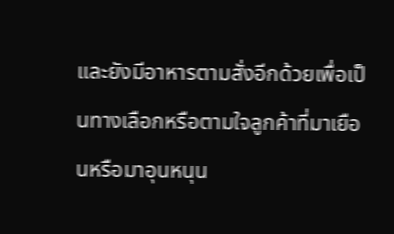และยังมีอาหารตามสั่งอีกด้วยเพื่อเป็นทางเลือกหรือตามใจลูกค้าที่มาเยือนหรือมาอุนหนุน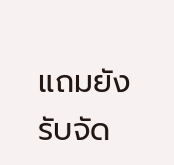แถมยังรับจัด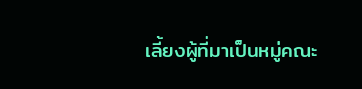เลี้ยงผู้ที่มาเป็นหมู่คณะ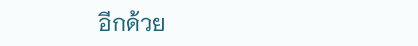อีกด้วย